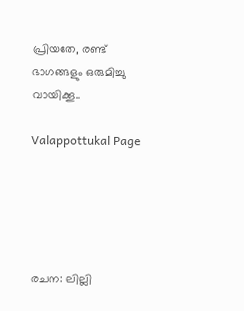പ്രിയതേ, രണ്ട് ഭാഗങ്ങളും ഒരുമിച്ചു വായിക്കൂ..

Valappottukal Page





രചന: ലില്ലി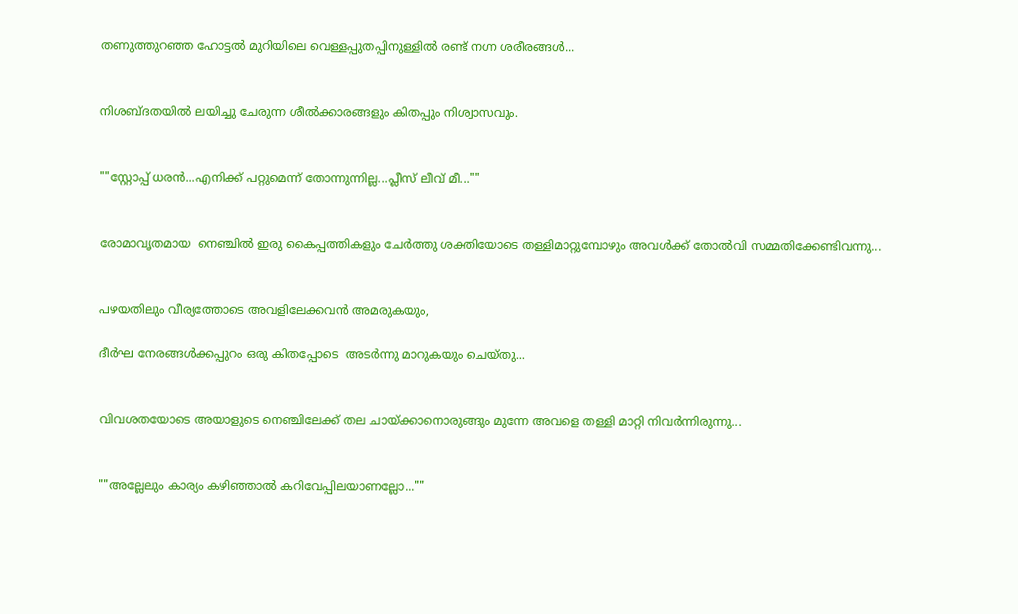തണുത്തുറഞ്ഞ ഹോട്ടൽ മുറിയിലെ വെള്ളപ്പുതപ്പിനുള്ളിൽ രണ്ട് നഗ്ന ശരീരങ്ങൾ...


നിശബ്ദതയിൽ ലയിച്ചു ചേരുന്ന ശീൽക്കാരങ്ങളും കിതപ്പും നിശ്വാസവും.


""സ്റ്റോപ്പ്‌ ധരൻ...എനിക്ക് പറ്റുമെന്ന് തോന്നുന്നില്ല...പ്ലീസ് ലീവ് മീ...""


രോമാവൃതമായ  നെഞ്ചിൽ ഇരു കൈപ്പത്തികളും ചേർത്തു ശക്തിയോടെ തള്ളിമാറ്റുമ്പോഴും അവൾക്ക് തോൽവി സമ്മതിക്കേണ്ടിവന്നു...


പഴയതിലും വീര്യത്തോടെ അവളിലേക്കവൻ അമരുകയും,

ദീർഘ നേരങ്ങൾക്കപ്പുറം ഒരു കിതപ്പോടെ  അടർന്നു മാറുകയും ചെയ്തു...


വിവശതയോടെ അയാളുടെ നെഞ്ചിലേക്ക് തല ചായ്ക്കാനൊരുങ്ങും മുന്നേ അവളെ തള്ളി മാറ്റി നിവർന്നിരുന്നു...


""അല്ലേലും കാര്യം കഴിഞ്ഞാൽ കറിവേപ്പിലയാണല്ലോ...""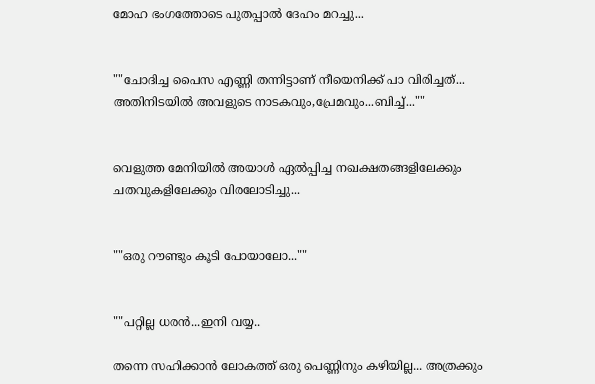മോഹ ഭംഗത്തോടെ പുതപ്പാൽ ദേഹം മറച്ചു...


""ചോദിച്ച പൈസ എണ്ണി തന്നിട്ടാണ് നീയെനിക്ക് പാ വിരിച്ചത്... അതിനിടയിൽ അവളുടെ നാടകവും,പ്രേമവും...ബിച്ച്...""


വെളുത്ത മേനിയിൽ അയാൾ ഏൽപ്പിച്ച നഖക്ഷതങ്ങളിലേക്കും ചതവുകളിലേക്കും വിരലോടിച്ചു...


""ഒരു റൗണ്ടും കൂടി പോയാലോ...""


""പറ്റില്ല ധരൻ...ഇനി വയ്യ..

തന്നെ സഹിക്കാൻ ലോകത്ത് ഒരു പെണ്ണിനും കഴിയില്ല... അത്രക്കും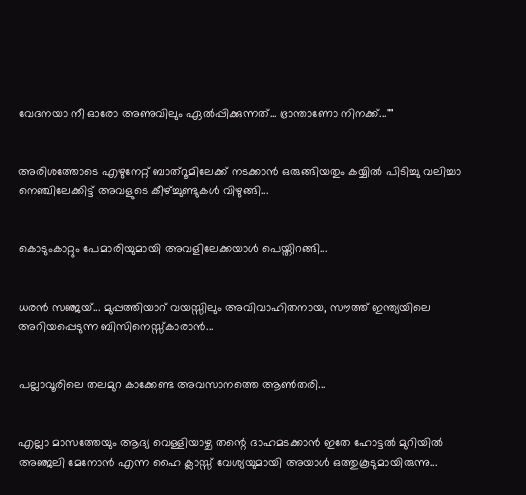വേദനയാ നീ ഓരോ അണുവിലും ഏൽപ്പിക്കുന്നത്... ഭ്രാന്താണോ നിനക്ക്...""


അരിശത്തോടെ എഴുനേറ്റ് ബാത്റൂമിലേക്ക് നടക്കാൻ ഒരുങ്ങിയതും കയ്യിൽ പിടിച്ചു വലിച്ചാ നെഞ്ചിലേക്കിട്ട് അവളുടെ കീഴ്ച്ചുണ്ടുകൾ വിഴുങ്ങി...


കൊടുംകാറ്റും പേമാരിയുമായി അവളിലേക്കയാൾ പെയ്തിറങ്ങി...


ധരൻ സഞ്ജയ്‌... മുപ്പത്തിയാറ് വയസ്സിലും അവിവാഹിതനായ, സൗത്ത് ഇന്ത്യയിലെ അറിയപ്പെടുന്ന ബിസിനെസ്സ്കാരാൻ...


പല്ലാവൂരിലെ തലമുറ കാക്കേണ്ട അവസാനത്തെ ആൺതരി...


എല്ലാ മാസത്തേയും ആദ്യ വെള്ളിയാഴ്ച തന്റെ ദാഹമടക്കാൻ ഇതേ ഹോട്ടൽ മുറിയിൽ  അഞ്ജലി മേനോൻ എന്ന ഹൈ ക്ലാസ്സ്‌ വേശ്യയുമായി അയാൾ ഒത്തുകൂടുമായിരുന്നു...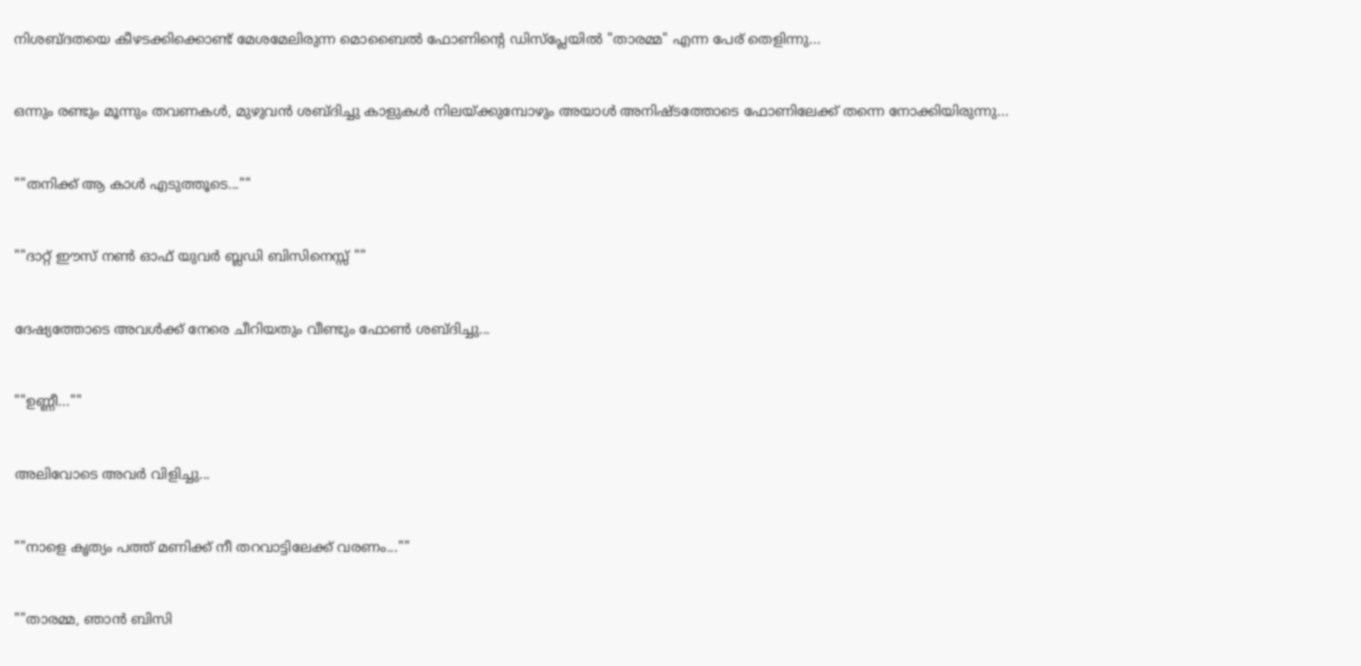നിശബ്ദതയെ കീഴടക്കിക്കൊണ്ട് മേശമേലിരുന്ന മൊബൈൽ ഫോണിന്റെ ഡിസ്പ്ലേയിൽ "താരമ്മ" എന്ന പേര് തെളിന്നു...


ഒന്നും രണ്ടും മൂന്നും തവണകൾ, മുഴുവൻ ശബ്ദിച്ചു കാളുകൾ നിലയ്ക്കുമ്പോഴും അയാൾ അനിഷ്ടത്തോടെ ഫോണിലേക്ക് തന്നെ നോക്കിയിരുന്നു...


""തനിക്ക് ആ കാൾ എടുത്തൂടെ...""


""ദാറ്റ്‌ ഈസ്‌ നൺ ഓഫ് യുവർ ബ്ലഡി ബിസിനെസ്സ് ""


ദേഷ്യത്തോടെ അവൾക്ക് നേരെ ചീറിയതും വീണ്ടും ഫോൺ ശബ്ദിച്ചു...


""ഉണ്ണീ...""


അലിവോടെ അവർ വിളിച്ചു...


""നാളെ കൃത്യം പത്ത് മണിക്ക് നീ തറവാട്ടിലേക്ക് വരണം...""


""താരമ്മ, ഞാൻ ബിസി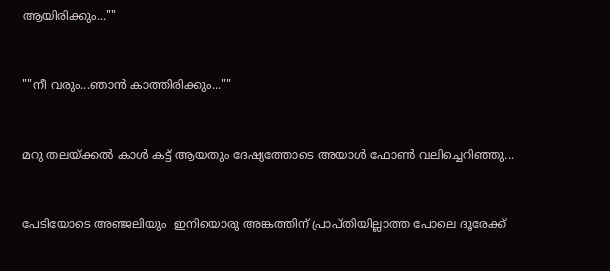ആയിരിക്കും...""


""നീ വരും...ഞാൻ കാത്തിരിക്കും...""


മറു തലയ്ക്കൽ കാൾ കട്ട് ആയതും ദേഷ്യത്തോടെ അയാൾ ഫോൺ വലിച്ചെറിഞ്ഞു...


പേടിയോടെ അഞ്ജലിയും  ഇനിയൊരു അങ്കത്തിന് പ്രാപ്തിയില്ലാത്ത പോലെ ദൂരേക്ക്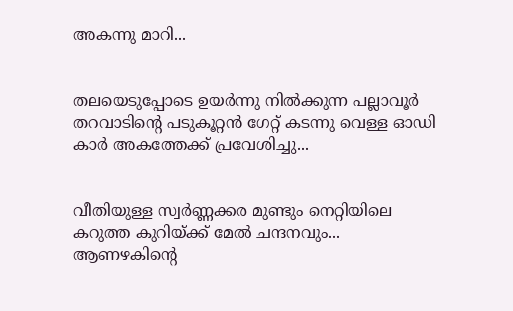അകന്നു മാറി...


തലയെടുപ്പോടെ ഉയർന്നു നിൽക്കുന്ന പല്ലാവൂർ തറവാടിന്റെ പടുകൂറ്റൻ ഗേറ്റ് കടന്നു വെള്ള ഓഡി കാർ അകത്തേക്ക് പ്രവേശിച്ചു...


വീതിയുള്ള സ്വർണ്ണക്കര മുണ്ടും നെറ്റിയിലെ കറുത്ത കുറിയ്ക്ക് മേൽ ചന്ദനവും... ആണഴകിന്റെ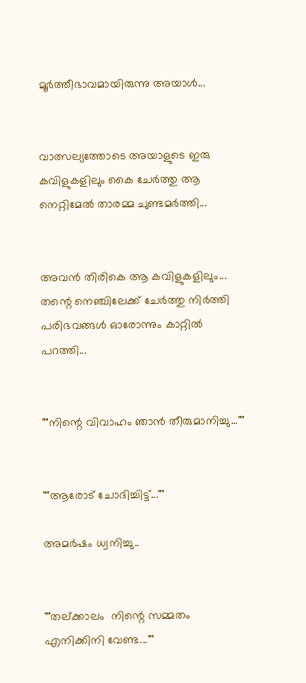മൂർത്തീഭാവമായിരുന്നു അയാൾ...


വാത്സല്യത്തോടെ അയാളുടെ ഇരു കവിളുകളിലും കൈ ചേർത്തു ആ നെറ്റിമേൽ താരമ്മ ചുണ്ടമർത്തി...


അവൻ തിരികെ ആ കവിളുകളിലും... തന്റെ നെഞ്ചിലേക്ക് ചേർത്തു നിർത്തി പരിഭവങ്ങൾ ഓരോന്നും കാറ്റിൽ പറത്തി...


""നിന്റെ വിവാഹം ഞാൻ തീരുമാനിച്ചു...""


""ആരോട് ചോദിച്ചിട്ട്...""

അമർഷം ധ്വനിച്ചു..


""തല്ക്കാലം  നിന്റെ സമ്മതം എനിക്കിനി വേണ്ട...""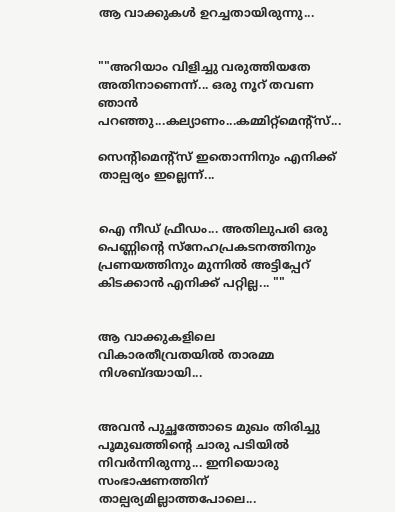ആ വാക്കുകൾ ഉറച്ചതായിരുന്നു...


""അറിയാം വിളിച്ചു വരുത്തിയതേ അതിനാണെന്ന്... ഒരു നൂറ് തവണ ഞാൻ പറഞ്ഞു...കല്യാണം...കമ്മിറ്റ്മെന്റ്സ്...

സെന്റിമെന്റ്സ് ഇതൊന്നിനും എനിക്ക് താല്പര്യം ഇല്ലെന്ന്...


ഐ നീഡ് ഫ്രീഡം... അതിലുപരി ഒരു പെണ്ണിന്റെ സ്നേഹപ്രകടനത്തിനും പ്രണയത്തിനും മുന്നിൽ അട്ടിപ്പേറ് കിടക്കാൻ എനിക്ക് പറ്റില്ല... ""


ആ വാക്കുകളിലെ വികാരതീവ്രതയിൽ താരമ്മ നിശബ്ദയായി...


അവൻ പുച്ഛത്തോടെ മുഖം തിരിച്ചു പൂമുഖത്തിന്റെ ചാരു പടിയിൽ നിവർന്നിരുന്നു... ഇനിയൊരു സംഭാഷണത്തിന് താല്പര്യമില്ലാത്തപോലെ...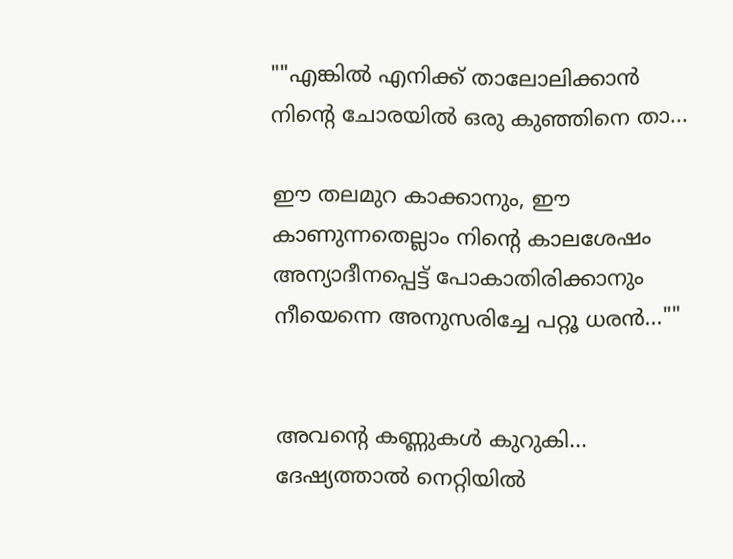""എങ്കിൽ എനിക്ക് താലോലിക്കാൻ നിന്റെ ചോരയിൽ ഒരു കുഞ്ഞിനെ താ...

ഈ തലമുറ കാക്കാനും, ഈ കാണുന്നതെല്ലാം നിന്റെ കാലശേഷം അന്യാദീനപ്പെട്ട് പോകാതിരിക്കാനും നീയെന്നെ അനുസരിച്ചേ പറ്റൂ ധരൻ...""


അവന്റെ കണ്ണുകൾ കുറുകി... ദേഷ്യത്താൽ നെറ്റിയിൽ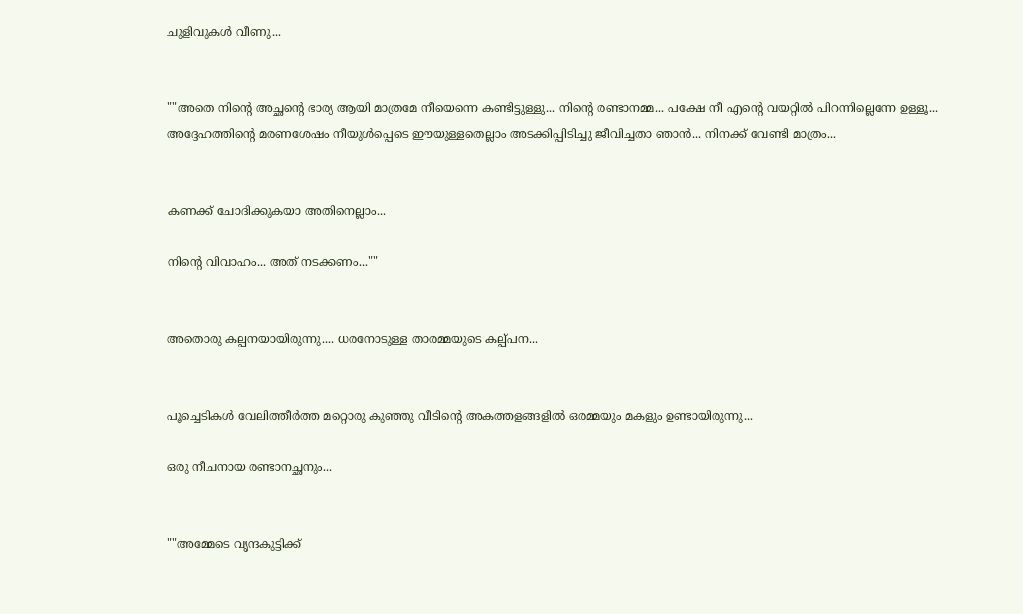ചുളിവുകൾ വീണു...


""അതെ നിന്റെ അച്ഛന്റെ ഭാര്യ ആയി മാത്രമേ നീയെന്നെ കണ്ടിട്ടുള്ളു... നിന്റെ രണ്ടാനമ്മ... പക്ഷേ നീ എന്റെ വയറ്റിൽ പിറന്നില്ലെന്നേ ഉള്ളൂ... അദ്ദേഹത്തിന്റെ മരണശേഷം നീയുൾപ്പെടെ ഈയുള്ളതെല്ലാം അടക്കിപ്പിടിച്ചു ജീവിച്ചതാ ഞാൻ... നിനക്ക് വേണ്ടി മാത്രം...


കണക്ക് ചോദിക്കുകയാ അതിനെല്ലാം...

നിന്റെ വിവാഹം... അത്‌ നടക്കണം...""


അതൊരു കല്പനയായിരുന്നു.... ധരനോടുള്ള താരമ്മയുടെ കല്പ്പന...


പൂച്ചെടികൾ വേലിത്തീർത്ത മറ്റൊരു കുഞ്ഞു വീടിന്റെ അകത്തളങ്ങളിൽ ഒരമ്മയും മകളും ഉണ്ടായിരുന്നു...

ഒരു നീചനായ രണ്ടാനച്ഛനും...


""അമ്മേടെ വൃന്ദകുട്ടിക്ക്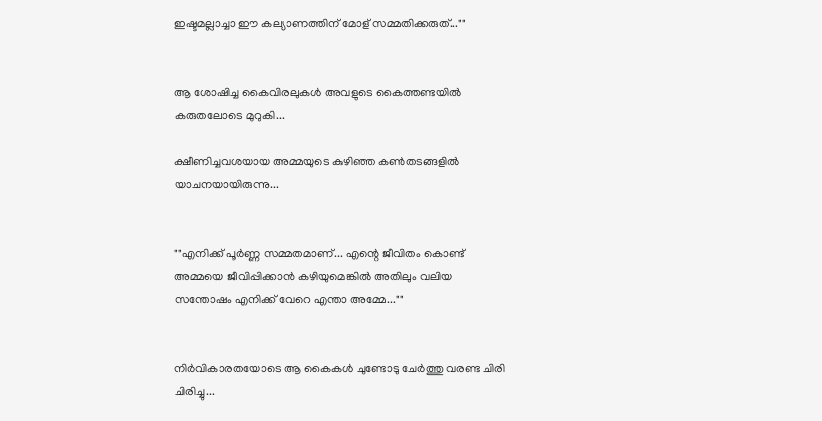ഇഷ്ടമല്ലാച്ചാ ഈ കല്യാണത്തിന് മോള് സമ്മതിക്കരുത്...""


ആ ശോഷിച്ച കൈവിരലുകൾ അവളുടെ കൈത്തണ്ടയിൽ കരുതലോടെ മുറുകി...

ക്ഷീണിച്ചവശയായ അമ്മയുടെ കുഴിഞ്ഞ കൺതടങ്ങളിൽ യാചനയായിരുന്നു...


""എനിക്ക് പൂർണ്ണ സമ്മതമാണ്... എന്റെ ജീവിതം കൊണ്ട് അമ്മയെ ജീവിപ്പിക്കാൻ കഴിയുമെങ്കിൽ അതിലും വലിയ സന്തോഷം എനിക്ക് വേറെ എന്താ അമ്മേ...""


നിർവികാരതയോടെ ആ കൈകൾ ചുണ്ടോടു ചേർത്തു വരണ്ട ചിരി ചിരിച്ചു...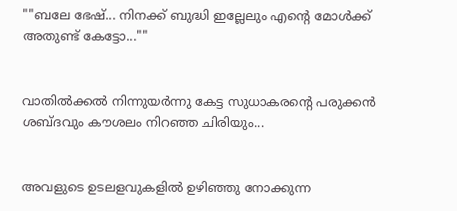""ബലേ ഭേഷ്... നിനക്ക് ബുദ്ധി ഇല്ലേലും എന്റെ മോൾക്ക് അതുണ്ട് കേട്ടോ...""


വാതിൽക്കൽ നിന്നുയർന്നു കേട്ട സുധാകരന്റെ പരുക്കൻ ശബ്ദവും കൗശലം നിറഞ്ഞ ചിരിയും...


അവളുടെ ഉടലളവുകളിൽ ഉഴിഞ്ഞു നോക്കുന്ന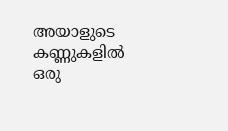അയാളുടെ കണ്ണുകളിൽ ഒരു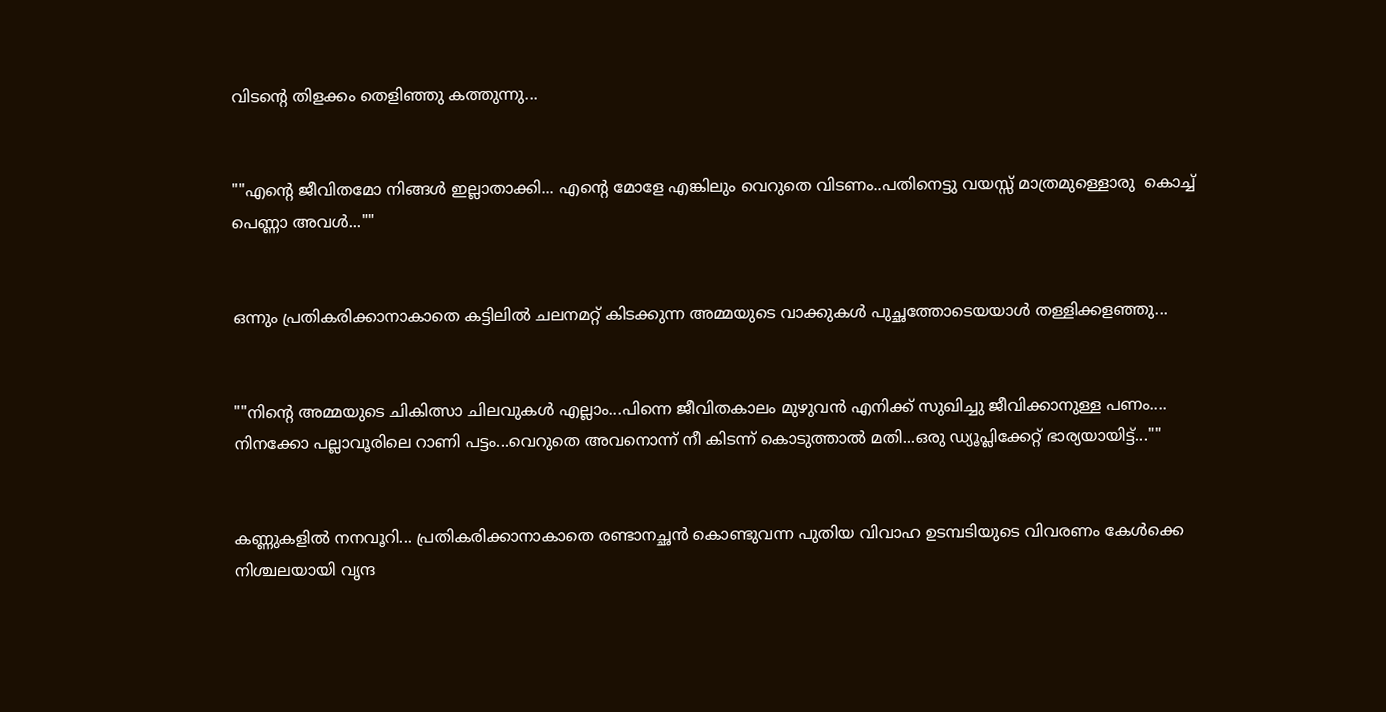വിടന്റെ തിളക്കം തെളിഞ്ഞു കത്തുന്നു...


""എന്റെ ജീവിതമോ നിങ്ങൾ ഇല്ലാതാക്കി... എന്റെ മോളേ എങ്കിലും വെറുതെ വിടണം..പതിനെട്ടു വയസ്സ് മാത്രമുള്ളൊരു  കൊച്ച് പെണ്ണാ അവൾ...""


ഒന്നും പ്രതികരിക്കാനാകാതെ കട്ടിലിൽ ചലനമറ്റ് കിടക്കുന്ന അമ്മയുടെ വാക്കുകൾ പുച്ഛത്തോടെയയാൾ തള്ളിക്കളഞ്ഞു...


""നിന്റെ അമ്മയുടെ ചികിത്സാ ചിലവുകൾ എല്ലാം...പിന്നെ ജീവിതകാലം മുഴുവൻ എനിക്ക് സുഖിച്ചു ജീവിക്കാനുള്ള പണം.... നിനക്കോ പല്ലാവൂരിലെ റാണി പട്ടം...വെറുതെ അവനൊന്ന്‌ നീ കിടന്ന് കൊടുത്താൽ മതി...ഒരു ഡ്യൂപ്ലിക്കേറ്റ് ഭാര്യയായിട്ട്...""


കണ്ണുകളിൽ നനവൂറി... പ്രതികരിക്കാനാകാതെ രണ്ടാനച്ഛൻ കൊണ്ടുവന്ന പുതിയ വിവാഹ ഉടമ്പടിയുടെ വിവരണം കേൾക്കെ നിശ്ചലയായി വൃന്ദ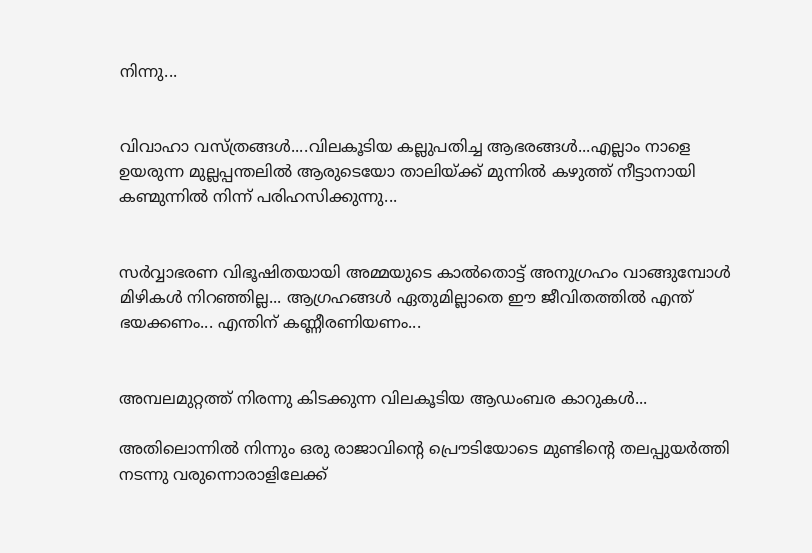നിന്നു...


വിവാഹാ വസ്ത്രങ്ങൾ....വിലകൂടിയ കല്ലുപതിച്ച ആഭരങ്ങൾ...എല്ലാം നാളെ ഉയരുന്ന മുല്ലപ്പന്തലിൽ ആരുടെയോ താലിയ്ക്ക് മുന്നിൽ കഴുത്ത് നീട്ടാനായി കണ്മുന്നിൽ നിന്ന് പരിഹസിക്കുന്നു...


സർവ്വാഭരണ വിഭൂഷിതയായി അമ്മയുടെ കാൽതൊട്ട് അനുഗ്രഹം വാങ്ങുമ്പോൾ മിഴികൾ നിറഞ്ഞില്ല... ആഗ്രഹങ്ങൾ ഏതുമില്ലാതെ ഈ ജീവിതത്തിൽ എന്ത് ഭയക്കണം... എന്തിന് കണ്ണീരണിയണം...


അമ്പലമുറ്റത്ത് നിരന്നു കിടക്കുന്ന വിലകൂടിയ ആഡംബര കാറുകൾ...

അതിലൊന്നിൽ നിന്നും ഒരു രാജാവിന്റെ പ്രൌടിയോടെ മുണ്ടിന്റെ തലപ്പുയർത്തി നടന്നു വരുന്നൊരാളിലേക്ക്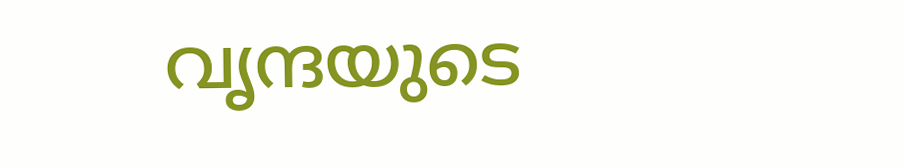വൃന്ദയുടെ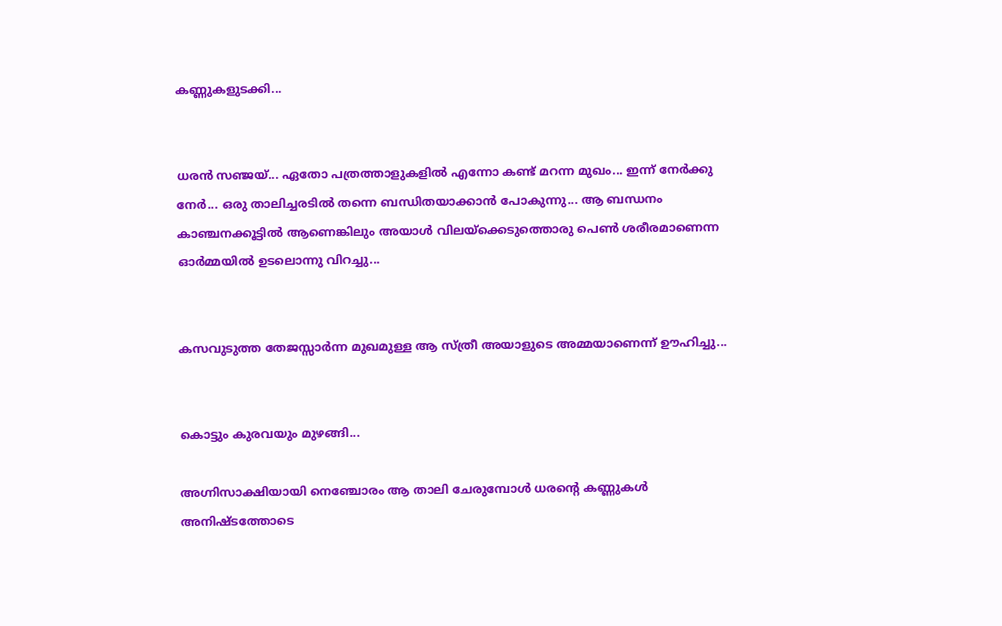കണ്ണുകളുടക്കി...


ധരൻ സഞ്ജയ്... ഏതോ പത്രത്താളുകളിൽ എന്നോ കണ്ട് മറന്ന മുഖം... ഇന്ന് നേർക്കു നേർ... ഒരു താലിച്ചരടിൽ തന്നെ ബന്ധിതയാക്കാൻ പോകുന്നു... ആ ബന്ധനം കാഞ്ചനക്കൂട്ടിൽ ആണെങ്കിലും അയാൾ വിലയ്ക്കെടുത്തൊരു പെൺ ശരീരമാണെന്ന ഓർമ്മയിൽ ഉടലൊന്നു വിറച്ചു...


കസവുടുത്ത തേജസ്സാർന്ന മുഖമുള്ള ആ സ്ത്രീ അയാളുടെ അമ്മയാണെന്ന് ഊഹിച്ചു...


കൊട്ടും കുരവയും മുഴങ്ങി...

അഗ്നിസാക്ഷിയായി നെഞ്ചോരം ആ താലി ചേരുമ്പോൾ ധരന്റെ കണ്ണുകൾ അനിഷ്ടത്തോടെ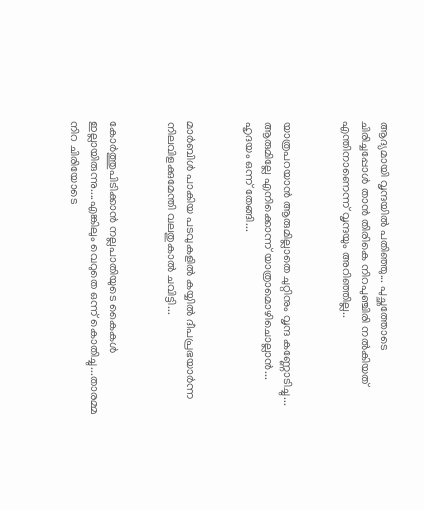ആദ്യമായി വൃന്ദയിൽ പതിഞ്ഞു... പുച്ഛത്തോടെ ചിരിച്ചപ്പോൾ താൻ തിരികെ നിറപുഞ്ചിരി നൽകിയത് എന്തിനാണെന്ന് വൃന്ദയും അറിഞ്ഞില്ല..


യാത്രപറയാൻ ആരുമില്ലാതെ ചുറ്റിനും വൃന്ദ കണ്ണോടിച്ചു... ആരുമില്ലേ എനിക്കൊന്ന് യാത്രാമൊഴിചൊല്ലാൻ... ഹൃദയം ഒന്ന് തേങ്ങി...


മാർബിൾ പാകിയ പടവുകളിൽ കയ്യിൽ ദീപപ്രഭയാർന്ന നിലവിളക്കുമേന്തി വലതുകാൽ ചവിട്ടി...


കോർത്തുപിടിക്കാൻ നല്ലപാതിയുടെ കൈകൾ ഇല്ലായിരുന്നു....എങ്കിലും വെറുതെ ഒന്ന് കൊതിച്ചു...താരമ്മ നിറ ചിരിയോടെ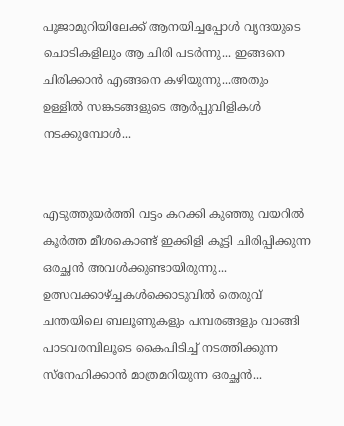പൂജാമുറിയിലേക്ക് ആനയിച്ചപ്പോൾ വൃന്ദയുടെ ചൊടികളിലും ആ ചിരി പടർന്നു... ഇങ്ങനെ ചിരിക്കാൻ എങ്ങനെ കഴിയുന്നു...അതും ഉള്ളിൽ സങ്കടങ്ങളുടെ ആർപ്പുവിളികൾ നടക്കുമ്പോൾ...


എടുത്തുയർത്തി വട്ടം കറക്കി കുഞ്ഞു വയറിൽ കൂർത്ത മീശകൊണ്ട് ഇക്കിളി കൂട്ടി ചിരിപ്പിക്കുന്ന ഒരച്ഛൻ അവൾക്കുണ്ടായിരുന്നു... ഉത്സവക്കാഴ്ച്ചകൾക്കൊടുവിൽ തെരുവ് ചന്തയിലെ ബലൂണുകളും പമ്പരങ്ങളും വാങ്ങി പാടവരമ്പിലൂടെ കൈപിടിച്ച് നടത്തിക്കുന്ന സ്നേഹിക്കാൻ മാത്രമറിയുന്ന ഒരച്ഛൻ...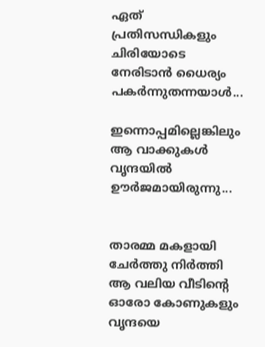ഏത് പ്രതിസന്ധികളും ചിരിയോടെ നേരിടാൻ ധൈര്യം പകർന്നുതന്നയാൾ...

ഇന്നൊപ്പമില്ലെങ്കിലും ആ വാക്കുകൾ വൃന്ദയിൽ ഊർജമായിരുന്നു...


താരമ്മ മകളായി ചേർത്തു നിർത്തി ആ വലിയ വീടിന്റെ ഓരോ കോണുകളും വൃന്ദയെ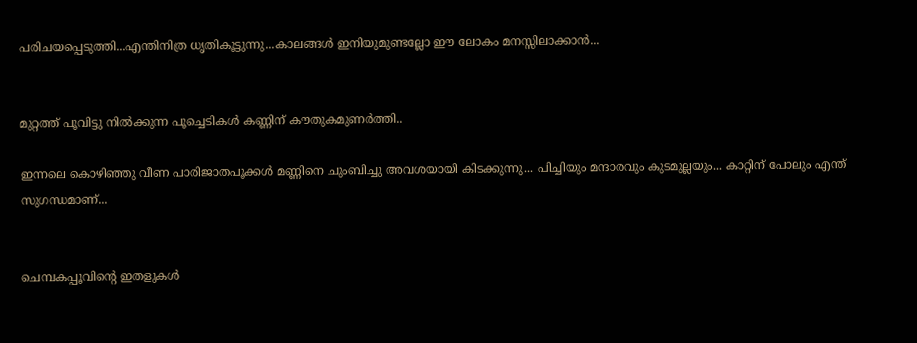പരിചയപ്പെടുത്തി...എന്തിനിത്ര ധൃതികൂട്ടുന്നു...കാലങ്ങൾ ഇനിയുമുണ്ടല്ലോ ഈ ലോകം മനസ്സിലാക്കാൻ...


മുറ്റത്ത് പൂവിട്ടു നിൽക്കുന്ന പൂച്ചെടികൾ കണ്ണിന് കൗതുകമുണർത്തി..

ഇന്നലെ കൊഴിഞ്ഞു വീണ പാരിജാതപൂക്കൾ മണ്ണിനെ ചുംബിച്ചു അവശയായി കിടക്കുന്നു... പിച്ചിയും മന്ദാരവും കുടമുല്ലയും... കാറ്റിന് പോലും എന്ത് സുഗന്ധമാണ്...


ചെമ്പകപ്പൂവിന്റെ ഇതളുകൾ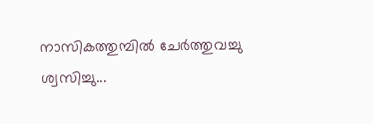നാസികത്തുമ്പിൽ ചേർത്തുവച്ചു ശ്വസിച്ചു...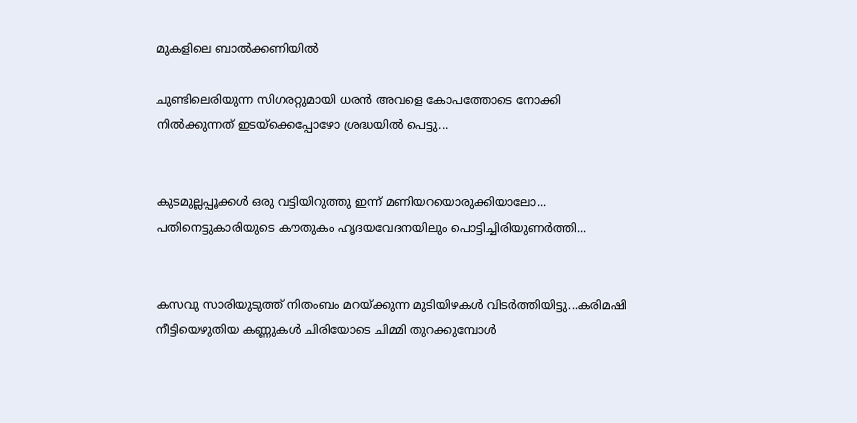മുകളിലെ ബാൽക്കണിയിൽ

ചുണ്ടിലെരിയുന്ന സിഗരറ്റുമായി ധരൻ അവളെ കോപത്തോടെ നോക്കി നിൽക്കുന്നത് ഇടയ്ക്കെപ്പോഴോ ശ്രദ്ധയിൽ പെട്ടു...


കുടമുല്ലപ്പൂക്കൾ ഒരു വട്ടിയിറുത്തു ഇന്ന് മണിയറയൊരുക്കിയാലോ... പതിനെട്ടുകാരിയുടെ കൗതുകം ഹൃദയവേദനയിലും പൊട്ടിച്ചിരിയുണർത്തി...


കസവു സാരിയുടുത്ത് നിതംബം മറയ്ക്കുന്ന മുടിയിഴകൾ വിടർത്തിയിട്ടു...കരിമഷി നീട്ടിയെഴുതിയ കണ്ണുകൾ ചിരിയോടെ ചിമ്മി തുറക്കുമ്പോൾ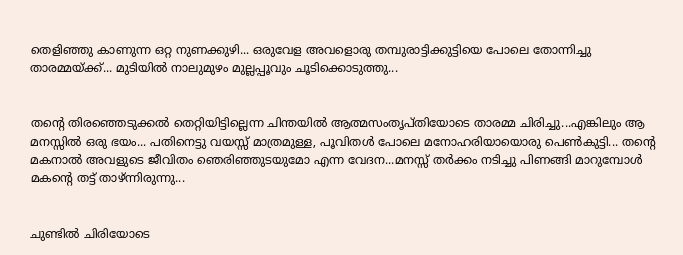തെളിഞ്ഞു കാണുന്ന ഒറ്റ നുണക്കുഴി... ഒരുവേള അവളൊരു തമ്പുരാട്ടിക്കുട്ടിയെ പോലെ തോന്നിച്ചു താരമ്മയ്ക്ക്... മുടിയിൽ നാലുമുഴം മുല്ലപ്പൂവും ചൂടിക്കൊടുത്തു...


തന്റെ തിരഞ്ഞെടുക്കൽ തെറ്റിയിട്ടില്ലെന്ന ചിന്തയിൽ ആത്മസംതൃപ്തിയോടെ താരമ്മ ചിരിച്ചു...എങ്കിലും ആ മനസ്സിൽ ഒരു ഭയം... പതിനെട്ടു വയസ്സ് മാത്രമുള്ള, പൂവിതൾ പോലെ മനോഹരിയായൊരു പെൺകുട്ടി... തന്റെ മകനാൽ അവളുടെ ജീവിതം ഞെരിഞ്ഞുടയുമോ എന്ന വേദന...മനസ്സ് തർക്കം നടിച്ചു പിണങ്ങി മാറുമ്പോൾ മകന്റെ തട്ട് താഴ്ന്നിരുന്നു...


ചുണ്ടിൽ ചിരിയോടെ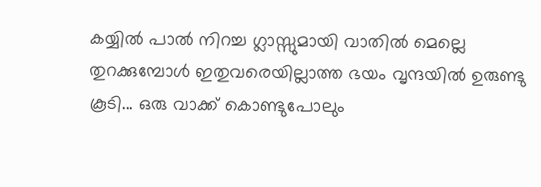കയ്യിൽ പാൽ നിറച്ച ഗ്ലാസ്സുമായി വാതിൽ മെല്ലെ തുറക്കുമ്പോൾ ഇതുവരെയില്ലാത്ത ഭയം വൃന്ദയിൽ ഉരുണ്ടു കൂടി... ഒരു വാക്ക് കൊണ്ടുപോലും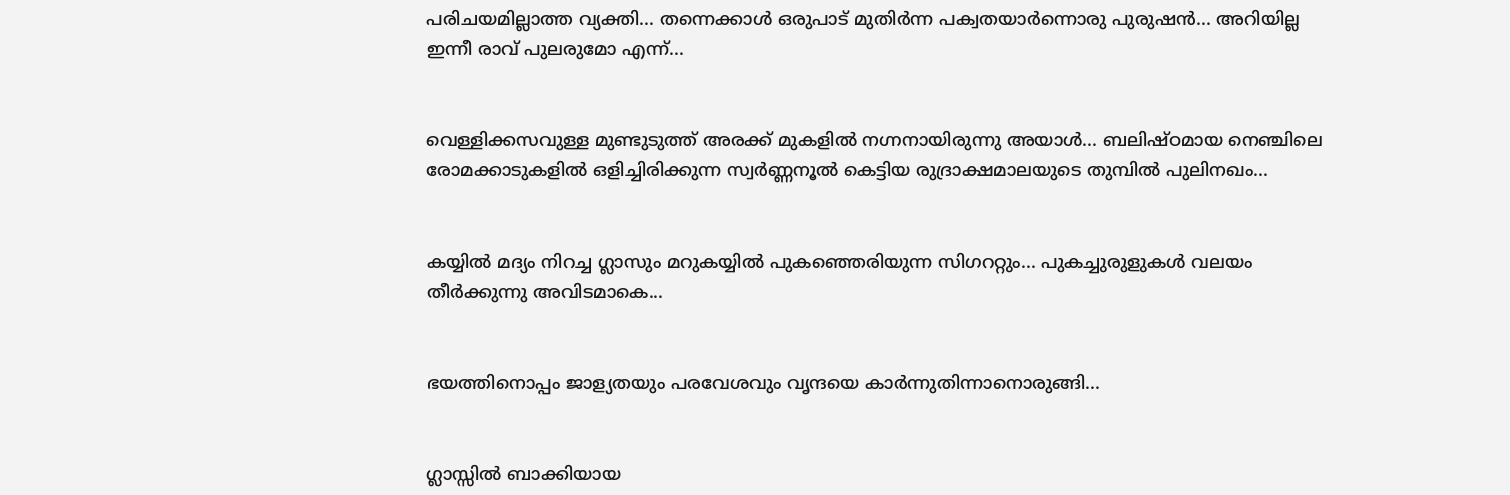പരിചയമില്ലാത്ത വ്യക്തി... തന്നെക്കാൾ ഒരുപാട് മുതിർന്ന പക്വതയാർന്നൊരു പുരുഷൻ... അറിയില്ല ഇന്നീ രാവ് പുലരുമോ എന്ന്...


വെള്ളിക്കസവുള്ള മുണ്ടുടുത്ത് അരക്ക് മുകളിൽ നഗ്നനായിരുന്നു അയാൾ... ബലിഷ്ഠമായ നെഞ്ചിലെ രോമക്കാടുകളിൽ ഒളിച്ചിരിക്കുന്ന സ്വർണ്ണനൂൽ കെട്ടിയ രുദ്രാക്ഷമാലയുടെ തുമ്പിൽ പുലിനഖം...


കയ്യിൽ മദ്യം നിറച്ച ഗ്ലാസും മറുകയ്യിൽ പുകഞ്ഞെരിയുന്ന സിഗററ്റും... പുകച്ചുരുളുകൾ വലയം തീർക്കുന്നു അവിടമാകെ...


ഭയത്തിനൊപ്പം ജാള്യതയും പരവേശവും വൃന്ദയെ കാർന്നുതിന്നാനൊരുങ്ങി...


ഗ്ലാസ്സിൽ ബാക്കിയായ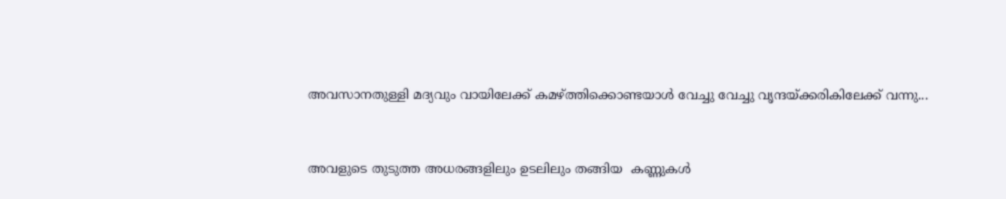അവസാനതുള്ളി മദ്യവും വായിലേക്ക് കമഴ്ത്തിക്കൊണ്ടയാൾ വേച്ചു വേച്ചു വൃന്ദയ്‌ക്കരികിലേക്ക് വന്നു...


അവളുടെ തുടുത്ത അധരങ്ങളിലും ഉടലിലും തങ്ങിയ  കണ്ണുകൾ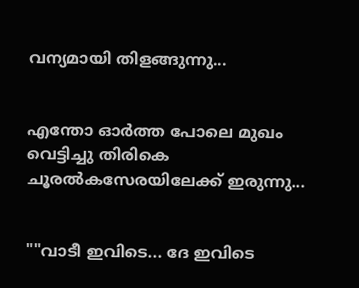വന്യമായി തിളങ്ങുന്നു...


എന്തോ ഓർത്ത പോലെ മുഖം വെട്ടിച്ചു തിരികെ ചൂരൽകസേരയിലേക്ക് ഇരുന്നു...


""വാടീ ഇവിടെ... ദേ ഇവിടെ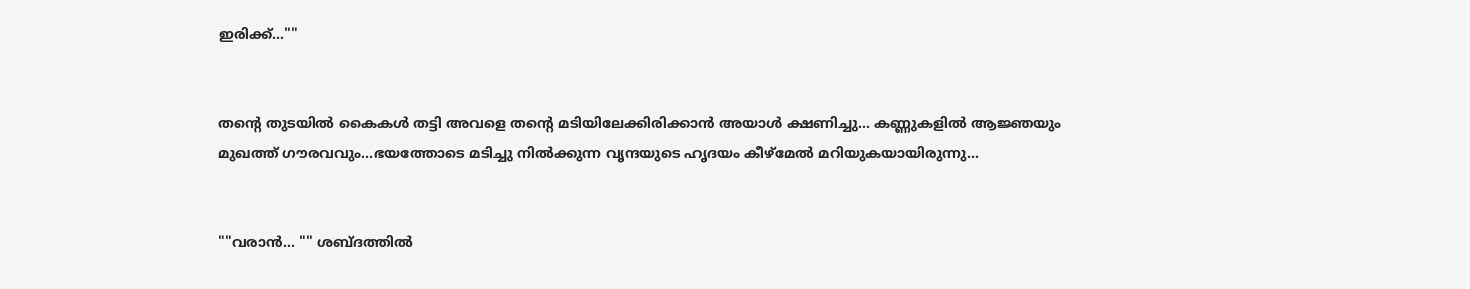ഇരിക്ക്...""


തന്റെ തുടയിൽ കൈകൾ തട്ടി അവളെ തന്റെ മടിയിലേക്കിരിക്കാൻ അയാൾ ക്ഷണിച്ചു... കണ്ണുകളിൽ ആജ്ഞയും മുഖത്ത് ഗൗരവവും...ഭയത്തോടെ മടിച്ചു നിൽക്കുന്ന വൃന്ദയുടെ ഹൃദയം കീഴ്മേൽ മറിയുകയായിരുന്നു...


""വരാൻ... "" ശബ്ദത്തിൽ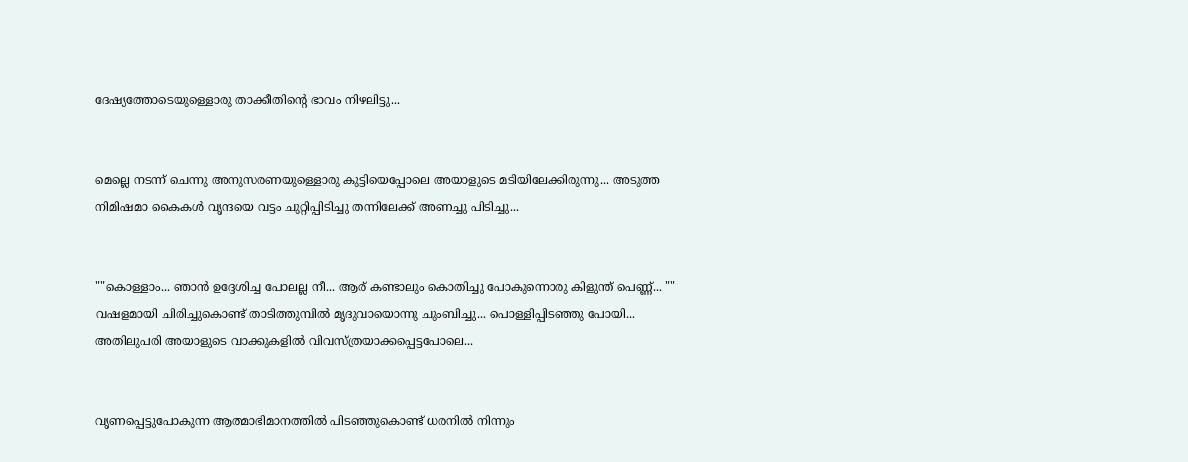ദേഷ്യത്തോടെയുള്ളൊരു താക്കീതിന്റെ ഭാവം നിഴലിട്ടു...


മെല്ലെ നടന്ന് ചെന്നു അനുസരണയുള്ളൊരു കുട്ടിയെപ്പോലെ അയാളുടെ മടിയിലേക്കിരുന്നു... അടുത്ത നിമിഷമാ കൈകൾ വൃന്ദയെ വട്ടം ചുറ്റിപ്പിടിച്ചു തന്നിലേക്ക് അണച്ചു പിടിച്ചു...


""കൊള്ളാം... ഞാൻ ഉദ്ദേശിച്ച പോലല്ല നീ... ആര് കണ്ടാലും കൊതിച്ചു പോകുന്നൊരു കിളുന്ത് പെണ്ണ്... "" വഷളമായി ചിരിച്ചുകൊണ്ട് താടിത്തുമ്പിൽ മൃദുവായൊന്നു ചുംബിച്ചു... പൊള്ളിപ്പിടഞ്ഞു പോയി... അതിലുപരി അയാളുടെ വാക്കുകളിൽ വിവസ്ത്രയാക്കപ്പെട്ടപോലെ...


വൃണപ്പെട്ടുപോകുന്ന ആത്മാഭിമാനത്തിൽ പിടഞ്ഞുകൊണ്ട് ധരനിൽ നിന്നും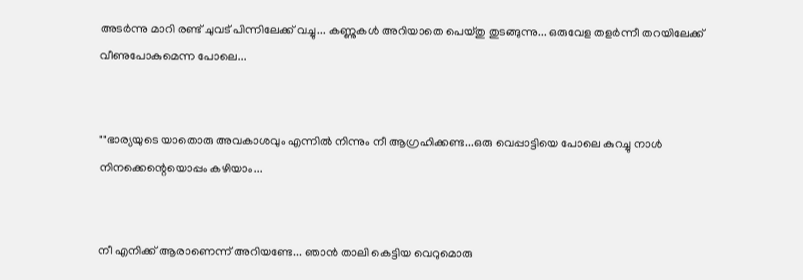അടർന്നു മാറി രണ്ട് ചുവട് പിന്നിലേക്ക് വച്ചു... കണ്ണുകൾ അറിയാതെ പെയ്തു തുടങ്ങുന്നു... ഒരുവേള തളർന്നീ തറയിലേക്ക് വീണുപോകുമെന്ന പോലെ...


""ഭാര്യയുടെ യാതൊരു അവകാശവും എന്നിൽ നിന്നും നീ ആഗ്രഹിക്കണ്ട...ഒരു വെപ്പാട്ടിയെ പോലെ കുറച്ചു നാൾ നിനക്കെന്റെയൊപ്പം കഴിയാം...


നീ എനിക്ക് ആരാണെന്ന് അറിയണ്ടേ... ഞാൻ താലി കെട്ടിയ വെറുമൊരു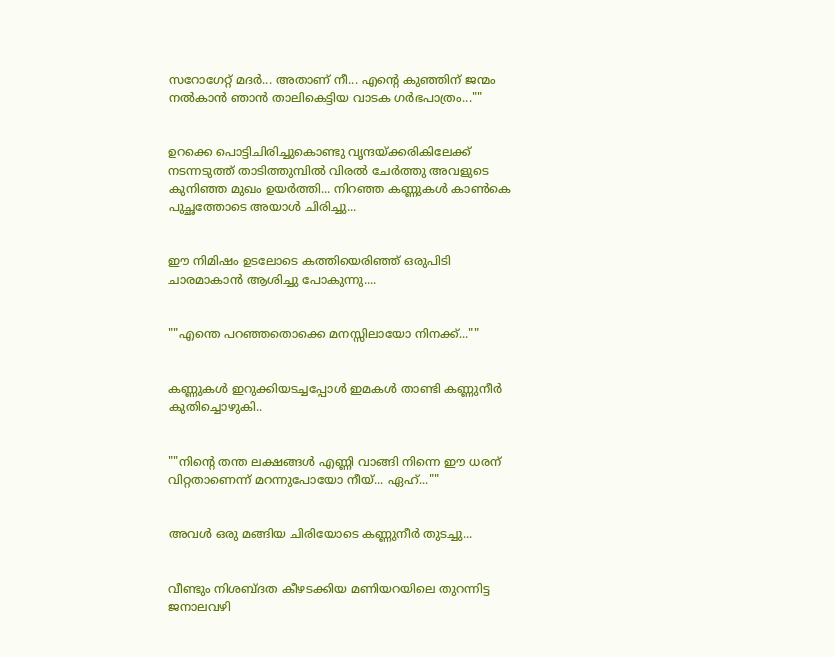സറോഗേറ്റ് മദർ... അതാണ്‌ നീ... എന്റെ കുഞ്ഞിന് ജന്മം നൽകാൻ ഞാൻ താലികെട്ടിയ വാടക ഗർഭപാത്രം...""


ഉറക്കെ പൊട്ടിചിരിച്ചുകൊണ്ടു വൃന്ദയ്‌ക്കരികിലേക്ക് നടന്നടുത്ത് താടിത്തുമ്പിൽ വിരൽ ചേർത്തു അവളുടെ കുനിഞ്ഞ മുഖം ഉയർത്തി... നിറഞ്ഞ കണ്ണുകൾ കാൺകെ പുച്ഛത്തോടെ അയാൾ ചിരിച്ചു...


ഈ നിമിഷം ഉടലോടെ കത്തിയെരിഞ്ഞ് ഒരുപിടി ചാരമാകാൻ ആശിച്ചു പോകുന്നു....


""എന്തെ പറഞ്ഞതൊക്കെ മനസ്സിലായോ നിനക്ക്...""


കണ്ണുകൾ ഇറുക്കിയടച്ചപ്പോൾ ഇമകൾ താണ്ടി കണ്ണുനീർ കുതിച്ചൊഴുകി..


""നിന്റെ തന്ത ലക്ഷങ്ങൾ എണ്ണി വാങ്ങി നിന്നെ ഈ ധരന് വിറ്റതാണെന്ന് മറന്നുപോയോ നീയ്... ഏഹ്...""


അവൾ ഒരു മങ്ങിയ ചിരിയോടെ കണ്ണുനീർ തുടച്ചു...


വീണ്ടും നിശബ്ദത കീഴടക്കിയ മണിയറയിലെ തുറന്നിട്ട ജനാലവഴി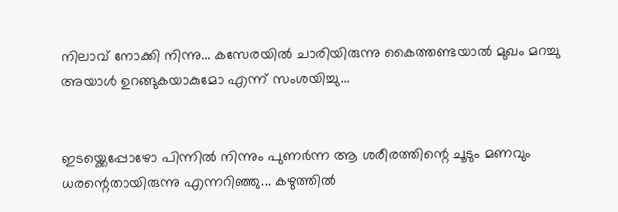നിലാവ് നോക്കി നിന്നു... കസേരയിൽ ചാരിയിരുന്നു കൈത്തണ്ടയാൽ മുഖം മറച്ചു അയാൾ ഉറങ്ങുകയാകുമോ എന്ന് സംശയിച്ചു...


ഇടയ്ക്കെപ്പോഴോ പിന്നിൽ നിന്നും പുണർന്ന ആ ശരീരത്തിന്റെ ചൂടും മണവും ധരന്റെതായിരുന്നു എന്നറിഞ്ഞു... കഴുത്തിൽ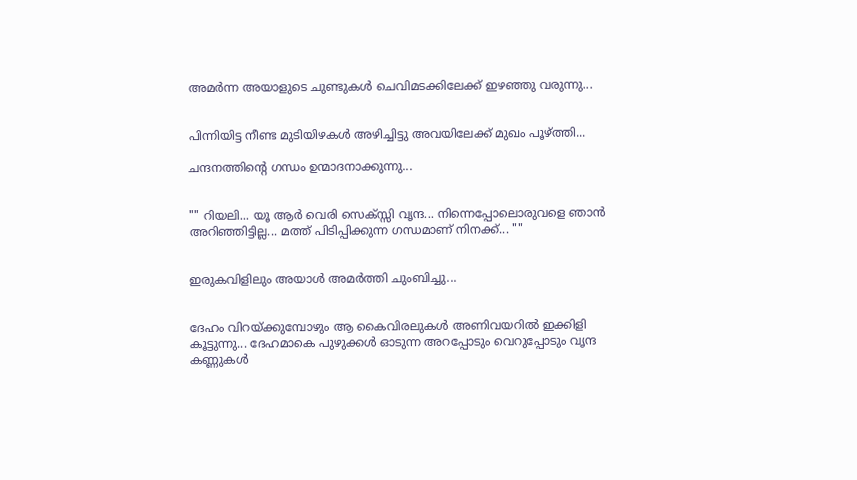അമർന്ന അയാളുടെ ചുണ്ടുകൾ ചെവിമടക്കിലേക്ക് ഇഴഞ്ഞു വരുന്നു...


പിന്നിയിട്ട നീണ്ട മുടിയിഴകൾ അഴിച്ചിട്ടു അവയിലേക്ക് മുഖം പൂഴ്ത്തി...

ചന്ദനത്തിന്റെ ഗന്ധം ഉന്മാദനാക്കുന്നു...


"" റിയലി... യൂ ആർ വെരി സെക്സ്സി വൃന്ദ... നിന്നെപ്പോലൊരുവളെ ഞാൻ അറിഞ്ഞിട്ടില്ല... മത്ത് പിടിപ്പിക്കുന്ന ഗന്ധമാണ് നിനക്ക്... ""


ഇരുകവിളിലും അയാൾ അമർത്തി ചുംബിച്ചു...


ദേഹം വിറയ്ക്കുമ്പോഴും ആ കൈവിരലുകൾ അണിവയറിൽ ഇക്കിളി കൂട്ടുന്നു... ദേഹമാകെ പുഴുക്കൾ ഓടുന്ന അറപ്പോടും വെറുപ്പോടും വൃന്ദ കണ്ണുകൾ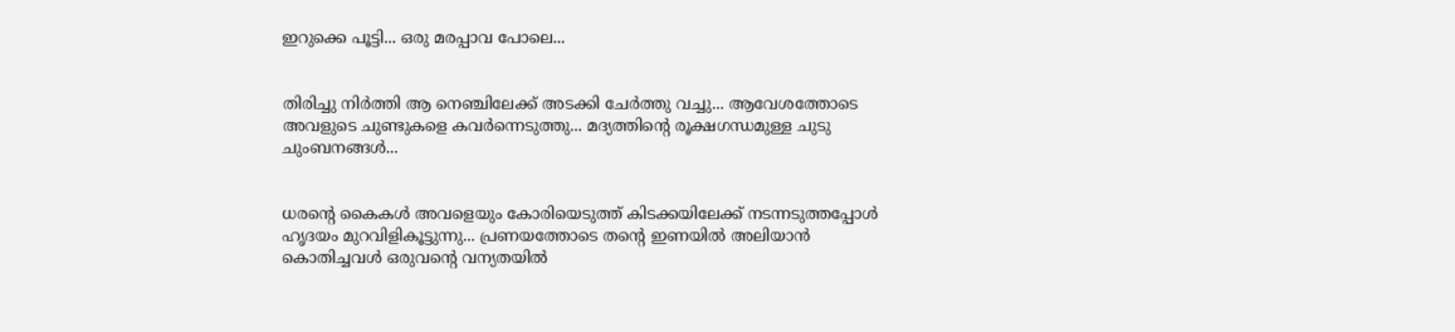ഇറുക്കെ പൂട്ടി... ഒരു മരപ്പാവ പോലെ...


തിരിച്ചു നിർത്തി ആ നെഞ്ചിലേക്ക് അടക്കി ചേർത്തു വച്ചു... ആവേശത്തോടെ അവളുടെ ചുണ്ടുകളെ കവർന്നെടുത്തു... മദ്യത്തിന്റെ രൂക്ഷഗന്ധമുള്ള ചുടു ചുംബനങ്ങൾ...


ധരന്റെ കൈകൾ അവളെയും കോരിയെടുത്ത് കിടക്കയിലേക്ക് നടന്നടുത്തപ്പോൾ ഹൃദയം മുറവിളികൂട്ടുന്നു... പ്രണയത്തോടെ തന്റെ ഇണയിൽ അലിയാൻ കൊതിച്ചവൾ ഒരുവന്റെ വന്യതയിൽ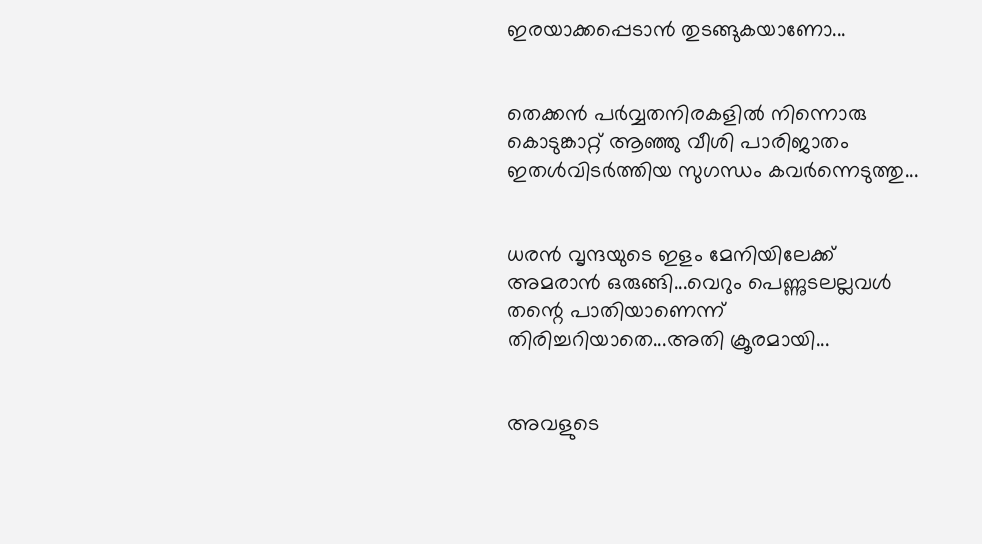ഇരയാക്കപ്പെടാൻ തുടങ്ങുകയാണോ...


തെക്കൻ പർവ്വതനിരകളിൽ നിന്നൊരു കൊടുങ്കാറ്റ് ആഞ്ഞു വീശി പാരിജാതം ഇതൾവിടർത്തിയ സുഗന്ധം കവർന്നെടുത്തു...


ധരൻ വൃന്ദയുടെ ഇളം മേനിയിലേക്ക് അമരാൻ ഒരുങ്ങി...വെറും പെണ്ണുടലല്ലവൾ തന്റെ പാതിയാണെന്ന് തിരിച്ചറിയാതെ...അതി ക്രൂരമായി...


അവളുടെ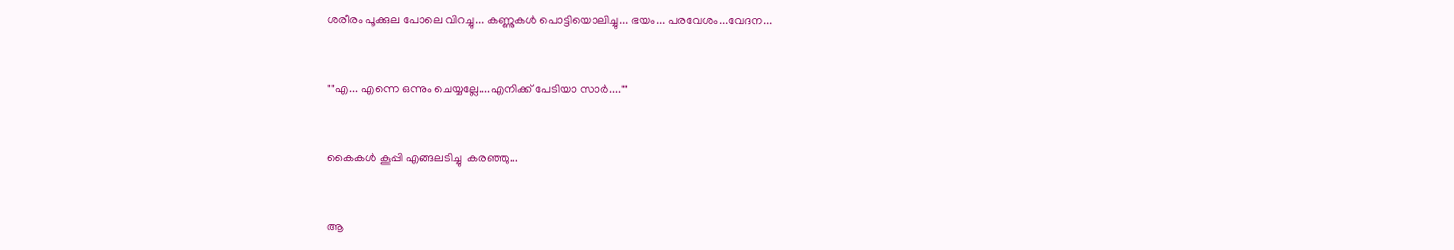ശരീരം പൂക്കുല പോലെ വിറച്ചു... കണ്ണുകൾ പൊട്ടിയൊലിച്ചു... ഭയം... പരവേശം...വേദന...


""എ... എന്നെ ഒന്നും ചെയ്യല്ലേ....എനിക്ക് പേടിയാ സാർ....""


കൈകൾ കൂപ്പി എങ്ങലടിച്ചു  കരഞ്ഞു...


ആ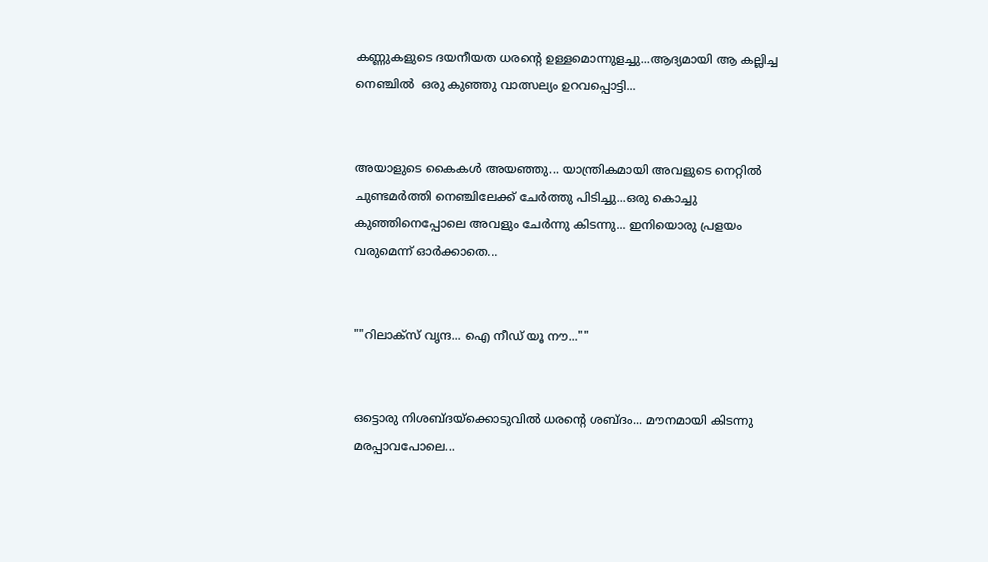കണ്ണുകളുടെ ദയനീയത ധരന്റെ ഉള്ളമൊന്നുളച്ചു...ആദ്യമായി ആ കല്ലിച്ച നെഞ്ചിൽ  ഒരു കുഞ്ഞു വാത്സല്യം ഉറവപ്പൊട്ടി...


അയാളുടെ കൈകൾ അയഞ്ഞു... യാന്ത്രികമായി അവളുടെ നെറ്റിൽ ചുണ്ടമർത്തി നെഞ്ചിലേക്ക് ചേർത്തു പിടിച്ചു...ഒരു കൊച്ചു കുഞ്ഞിനെപ്പോലെ അവളും ചേർന്നു കിടന്നു... ഇനിയൊരു പ്രളയം വരുമെന്ന് ഓർക്കാതെ...


""റിലാക്സ് വൃന്ദ... ഐ നീഡ് യൂ നൗ...""


ഒട്ടൊരു നിശബ്ദയ്ക്കൊടുവിൽ ധരന്റെ ശബ്ദം... മൗനമായി കിടന്നു മരപ്പാവപോലെ...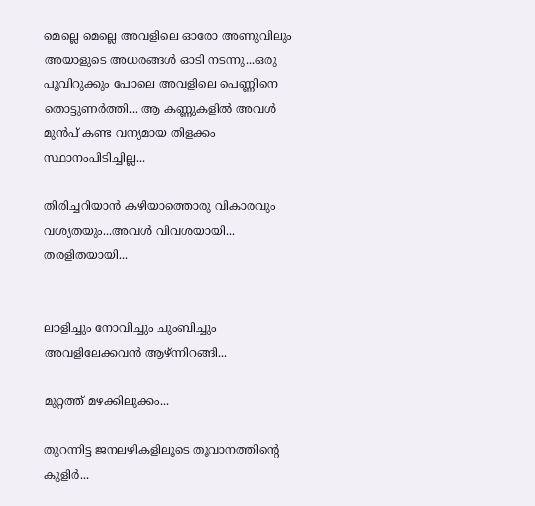മെല്ലെ മെല്ലെ അവളിലെ ഓരോ അണുവിലും അയാളുടെ അധരങ്ങൾ ഓടി നടന്നു...ഒരു പൂവിറുക്കും പോലെ അവളിലെ പെണ്ണിനെ തൊട്ടുണർത്തി... ആ കണ്ണുകളിൽ അവൾ മുൻപ് കണ്ട വന്യമായ തിളക്കം സ്ഥാനംപിടിച്ചില്ല...

തിരിച്ചറിയാൻ കഴിയാത്തൊരു വികാരവും വശ്യതയും...അവൾ വിവശയായി... തരളിതയായി...


ലാളിച്ചും നോവിച്ചും ചുംബിച്ചും അവളിലേക്കവൻ ആഴ്ന്നിറങ്ങി...

മുറ്റത്ത് മഴക്കിലുക്കം...

തുറന്നിട്ട ജനലഴികളിലൂടെ തൂവാനത്തിന്റെ കുളിർ...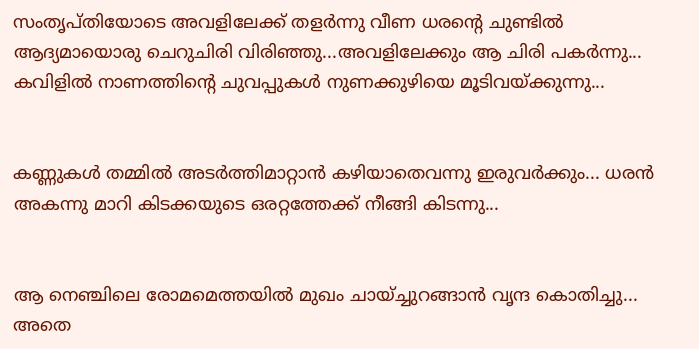സംതൃപ്തിയോടെ അവളിലേക്ക് തളർന്നു വീണ ധരന്റെ ചുണ്ടിൽ ആദ്യമായൊരു ചെറുചിരി വിരിഞ്ഞു...അവളിലേക്കും ആ ചിരി പകർന്നു... കവിളിൽ നാണത്തിന്റെ ചുവപ്പുകൾ നുണക്കുഴിയെ മൂടിവയ്ക്കുന്നു...


കണ്ണുകൾ തമ്മിൽ അടർത്തിമാറ്റാൻ കഴിയാതെവന്നു ഇരുവർക്കും... ധരൻ അകന്നു മാറി കിടക്കയുടെ ഒരറ്റത്തേക്ക് നീങ്ങി കിടന്നു...


ആ നെഞ്ചിലെ രോമമെത്തയിൽ മുഖം ചായ്ച്ചുറങ്ങാൻ വൃന്ദ കൊതിച്ചു... അതെ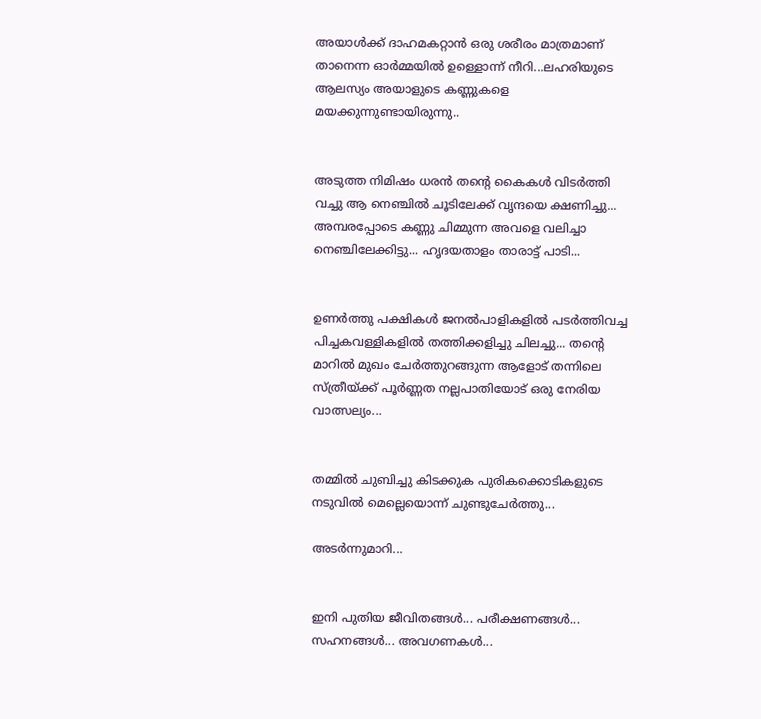അയാൾക്ക്‌ ദാഹമകറ്റാൻ ഒരു ശരീരം മാത്രമാണ് താനെന്ന ഓർമ്മയിൽ ഉള്ളൊന്ന് നീറി...ലഹരിയുടെ ആലസ്യം അയാളുടെ കണ്ണുകളെ മയക്കുന്നുണ്ടായിരുന്നു..


അടുത്ത നിമിഷം ധരൻ തന്റെ കൈകൾ വിടർത്തി വച്ചു ആ നെഞ്ചിൽ ചൂടിലേക്ക് വൃന്ദയെ ക്ഷണിച്ചു... അമ്പരപ്പോടെ കണ്ണു ചിമ്മുന്ന അവളെ വലിച്ചാ നെഞ്ചിലേക്കിട്ടു... ഹൃദയതാളം താരാട്ട് പാടി...


ഉണർത്തു പക്ഷികൾ ജനൽപാളികളിൽ പടർത്തിവച്ച പിച്ചകവള്ളികളിൽ തത്തിക്കളിച്ചു ചിലച്ചു... തന്റെ മാറിൽ മുഖം ചേർത്തുറങ്ങുന്ന ആളോട് തന്നിലെ സ്ത്രീയ്ക്ക് പൂർണ്ണത നല്ലപാതിയോട് ഒരു നേരിയ വാത്സല്യം...


തമ്മിൽ ചുബിച്ചു കിടക്കുക പുരികക്കൊടികളുടെ നടുവിൽ മെല്ലെയൊന്ന് ചുണ്ടുചേർത്തു...

അടർന്നുമാറി...


ഇനി പുതിയ ജീവിതങ്ങൾ... പരീക്ഷണങ്ങൾ... സഹനങ്ങൾ... അവഗണകൾ...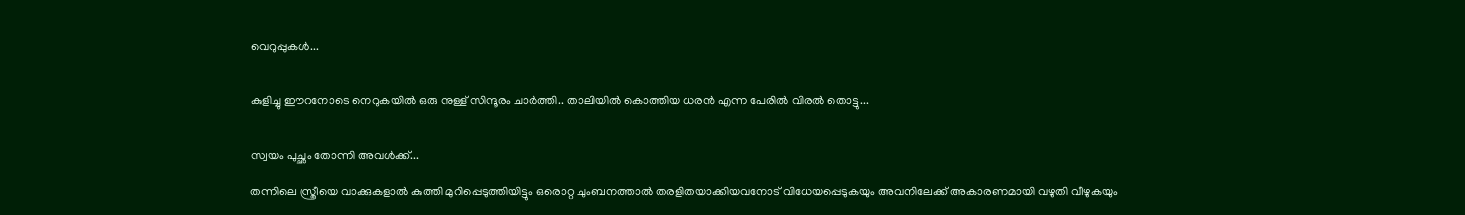വെറുപ്പുകൾ...


കുളിച്ചു ഈറനോടെ നെറുകയിൽ ഒരു നുള്ള് സിന്ദൂരം ചാർത്തി.. താലിയിൽ കൊത്തിയ ധരൻ എന്ന പേരിൽ വിരൽ തൊട്ടു...


സ്വയം പുച്ഛം തോന്നി അവൾക്ക്...

തന്നിലെ സ്ത്രീയെ വാക്കുകളാൽ കുത്തി മുറിപ്പെടുത്തിയിട്ടും ഒരൊറ്റ ചുംബനത്താൽ തരളിതയാക്കിയവനോട് വിധേയപ്പെടുകയും അവനിലേക്ക് അകാരണമായി വഴുതി വീഴുകയും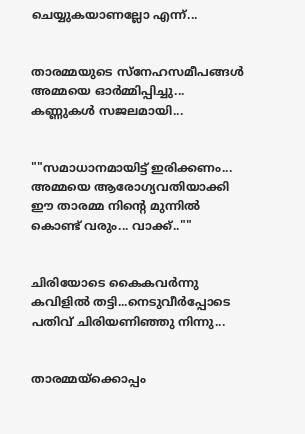ചെയ്യുകയാണല്ലോ എന്ന്...


താരമ്മയുടെ സ്നേഹസമീപങ്ങൾ അമ്മയെ ഓർമ്മിപ്പിച്ചു... കണ്ണുകൾ സജലമായി...


""സമാധാനമായിട്ട് ഇരിക്കണം... അമ്മയെ ആരോഗ്യവതിയാക്കി ഈ താരമ്മ നിന്റെ മുന്നിൽ കൊണ്ട് വരും... വാക്ക്..""


ചിരിയോടെ കൈകവർന്നു കവിളിൽ തട്ടി...നെടുവീർപ്പോടെ പതിവ് ചിരിയണിഞ്ഞു നിന്നു...


താരമ്മയ്‌ക്കൊപ്പം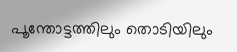പൂന്തോട്ടത്തിലും തൊടിയിലും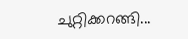ചുറ്റിക്കറങ്ങി...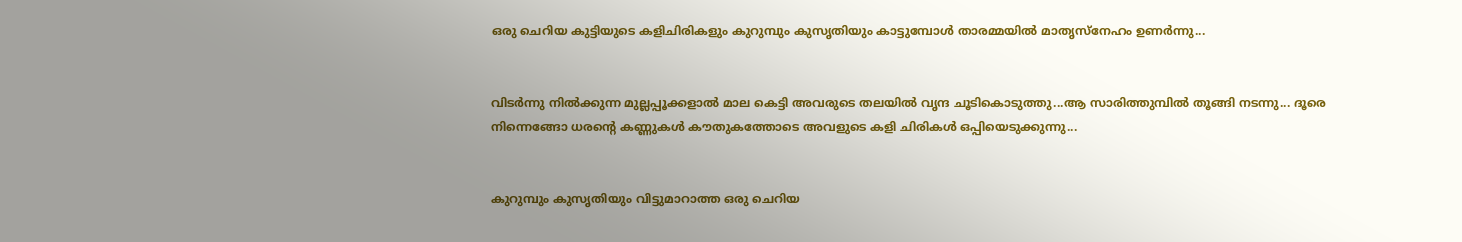ഒരു ചെറിയ കുട്ടിയുടെ കളിചിരികളും കുറുമ്പും കുസൃതിയും കാട്ടുമ്പോൾ താരമ്മയിൽ മാതൃസ്നേഹം ഉണർന്നു...


വിടർന്നു നിൽക്കുന്ന മുല്ലപ്പൂക്കളാൽ മാല കെട്ടി അവരുടെ തലയിൽ വൃന്ദ ചൂടികൊടുത്തു...ആ സാരിത്തുമ്പിൽ തൂങ്ങി നടന്നു... ദൂരെ നിന്നെങ്ങോ ധരന്റെ കണ്ണുകൾ കൗതുകത്തോടെ അവളുടെ കളി ചിരികൾ ഒപ്പിയെടുക്കുന്നു...


കുറുമ്പും കുസൃതിയും വിട്ടുമാറാത്ത ഒരു ചെറിയ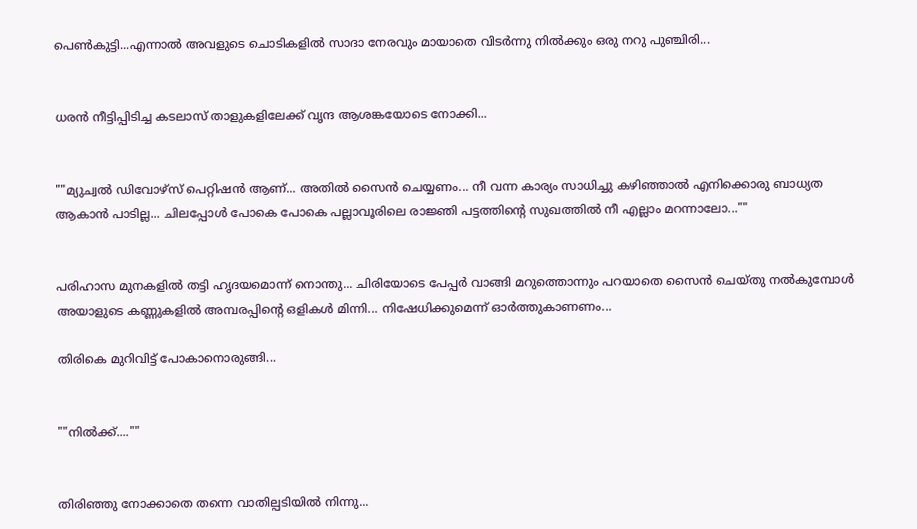പെൺകുട്ടി...എന്നാൽ അവളുടെ ചൊടികളിൽ സാദാ നേരവും മായാതെ വിടർന്നു നിൽക്കും ഒരു നറു പുഞ്ചിരി...


ധരൻ നീട്ടിപ്പിടിച്ച കടലാസ് താളുകളിലേക്ക് വൃന്ദ ആശങ്കയോടെ നോക്കി...


""മ്യുച്വൽ ഡിവോഴ്സ് പെറ്റിഷൻ ആണ്... അതിൽ സൈൻ ചെയ്യണം... നീ വന്ന കാര്യം സാധിച്ചു കഴിഞ്ഞാൽ എനിക്കൊരു ബാധ്യത ആകാൻ പാടില്ല... ചിലപ്പോൾ പോകെ പോകെ പല്ലാവൂരിലെ രാജ്ഞി പട്ടത്തിന്റെ സുഖത്തിൽ നീ എല്ലാം മറന്നാലോ...""


പരിഹാസ മുനകളിൽ തട്ടി ഹൃദയമൊന്ന് നൊന്തു... ചിരിയോടെ പേപ്പർ വാങ്ങി മറുത്തൊന്നും പറയാതെ സൈൻ ചെയ്തു നൽകുമ്പോൾ അയാളുടെ കണ്ണുകളിൽ അമ്പരപ്പിന്റെ ഒളികൾ മിന്നി... നിഷേധിക്കുമെന്ന് ഓർത്തുകാണണം...

തിരികെ മുറിവിട്ട് പോകാനൊരുങ്ങി...


""നിൽക്ക്....""


തിരിഞ്ഞു നോക്കാതെ തന്നെ വാതില്പടിയിൽ നിന്നു...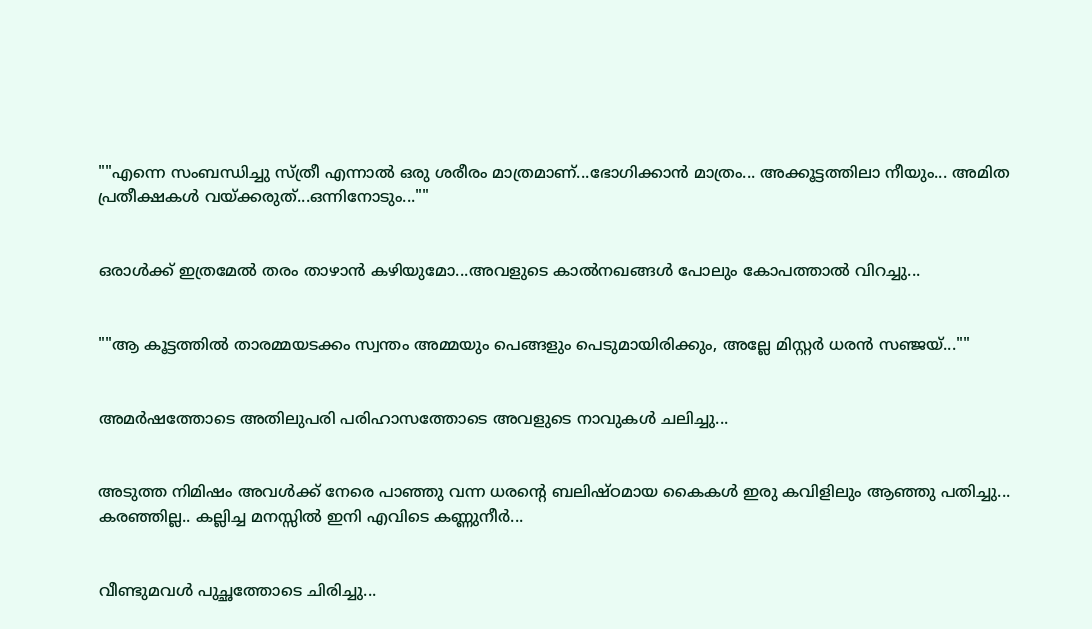""എന്നെ സംബന്ധിച്ചു സ്ത്രീ എന്നാൽ ഒരു ശരീരം മാത്രമാണ്...ഭോഗിക്കാൻ മാത്രം... അക്കൂട്ടത്തിലാ നീയും... അമിത പ്രതീക്ഷകൾ വയ്ക്കരുത്...ഒന്നിനോടും...""


ഒരാൾക്ക് ഇത്രമേൽ തരം താഴാൻ കഴിയുമോ...അവളുടെ കാൽനഖങ്ങൾ പോലും കോപത്താൽ വിറച്ചു...


""ആ കൂട്ടത്തിൽ താരമ്മയടക്കം സ്വന്തം അമ്മയും പെങ്ങളും പെടുമായിരിക്കും, അല്ലേ മിസ്റ്റർ ധരൻ സഞ്ജയ്‌...""


അമർഷത്തോടെ അതിലുപരി പരിഹാസത്തോടെ അവളുടെ നാവുകൾ ചലിച്ചു...


അടുത്ത നിമിഷം അവൾക്ക് നേരെ പാഞ്ഞു വന്ന ധരന്റെ ബലിഷ്ഠമായ കൈകൾ ഇരു കവിളിലും ആഞ്ഞു പതിച്ചു... കരഞ്ഞില്ല.. കല്ലിച്ച മനസ്സിൽ ഇനി എവിടെ കണ്ണുനീർ...


വീണ്ടുമവൾ പുച്ഛത്തോടെ ചിരിച്ചു...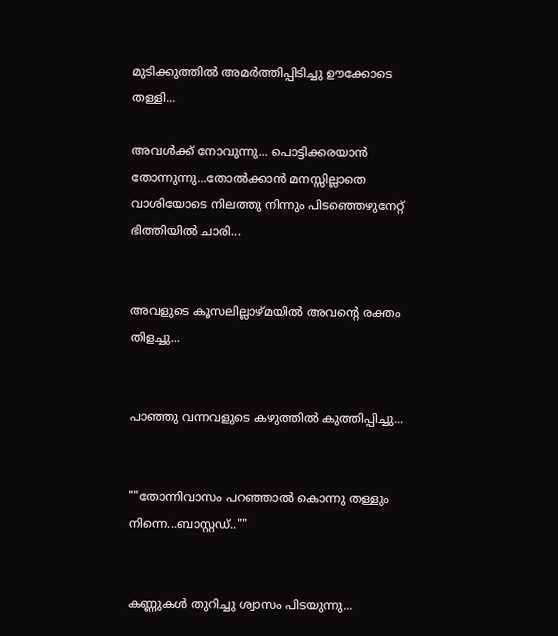മുടിക്കുത്തിൽ അമർത്തിപ്പിടിച്ചു ഊക്കോടെ തള്ളി...

അവൾക്ക് നോവുന്നു... പൊട്ടിക്കരയാൻ തോന്നുന്നു...തോൽക്കാൻ മനസ്സില്ലാതെ വാശിയോടെ നിലത്തു നിന്നും പിടഞ്ഞെഴുനേറ്റ് ഭിത്തിയിൽ ചാരി...


അവളുടെ കൂസലില്ലാഴ്മയിൽ അവന്റെ രക്തം തിളച്ചു...


പാഞ്ഞു വന്നവളുടെ കഴുത്തിൽ കുത്തിപ്പിച്ചു...


""തോന്നിവാസം പറഞ്ഞാൽ കൊന്നു തള്ളും നിന്നെ...ബാസ്റ്റഡ്..""


കണ്ണുകൾ തുറിച്ചു ശ്വാസം പിടയുന്നു...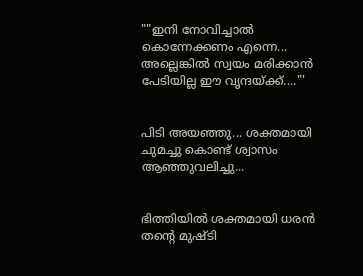""ഇനി നോവിച്ചാൽ കൊന്നേക്കണം എന്നെ... അല്ലെങ്കിൽ സ്വയം മരിക്കാൻ പേടിയില്ല ഈ വൃന്ദയ്ക്ക്...."'


പിടി അയഞ്ഞു... ശക്തമായി ചുമച്ചു കൊണ്ട് ശ്വാസം ആഞ്ഞുവലിച്ചു...


ഭിത്തിയിൽ ശക്തമായി ധരൻ തന്റെ മുഷ്ടി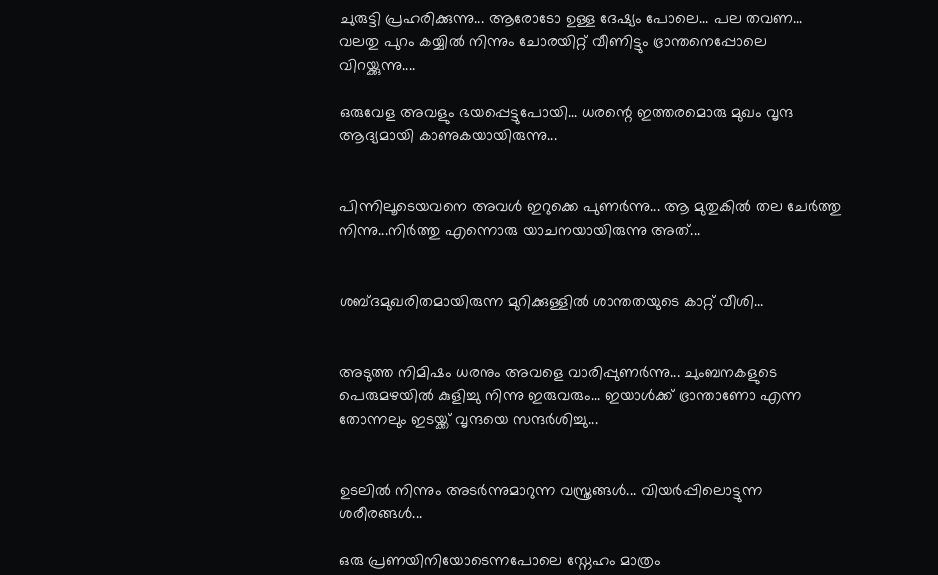ചുരുട്ടി പ്രഹരിക്കുന്നു... ആരോടോ ഉള്ള ദേഷ്യം പോലെ... പല തവണ... വലതു പുറം കയ്യിൽ നിന്നും ചോരയിറ്റ് വീണിട്ടും ഭ്രാന്തനെപ്പോലെ വിറയ്ക്കുന്നു....

ഒരുവേള അവളും ഭയപ്പെട്ടുപോയി... ധരന്റെ ഇത്തരമൊരു മുഖം വൃന്ദ ആദ്യമായി കാണുകയായിരുന്നു...


പിന്നിലൂടെയവനെ അവൾ ഇറുക്കെ പുണർന്നു... ആ മുതുകിൽ തല ചേർത്തു നിന്നു...നിർത്തു എന്നൊരു യാചനയായിരുന്നു അത്‌...


ശബ്ദമുഖരിതമായിരുന്ന മുറിക്കുള്ളിൽ ശാന്തതയുടെ കാറ്റ് വീശി...


അടുത്ത നിമിഷം ധരനും അവളെ വാരിപ്പുണർന്നു... ചുംബനകളുടെ പെരുമഴയിൽ കുളിച്ചു നിന്നു ഇരുവരും... ഇയാൾക്ക് ഭ്രാന്താണോ എന്ന തോന്നലും ഇടയ്ക്ക് വൃന്ദയെ സന്ദർശിച്ചു...


ഉടലിൽ നിന്നും അടർന്നുമാറുന്ന വസ്ത്രങ്ങൾ... വിയർപ്പിലൊട്ടുന്ന ശരീരങ്ങൾ...

ഒരു പ്രണയിനിയോടെന്നപോലെ സ്നേഹം മാത്രം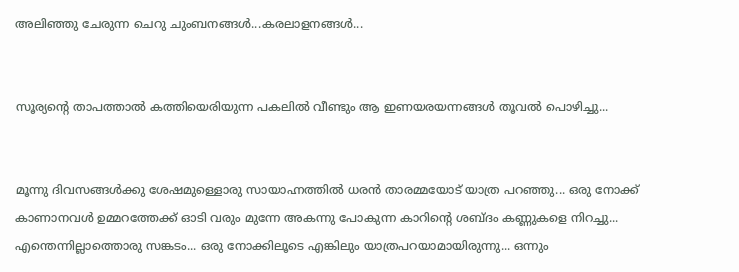അലിഞ്ഞു ചേരുന്ന ചെറു ചുംബനങ്ങൾ...കരലാളനങ്ങൾ...


സൂര്യന്റെ താപത്താൽ കത്തിയെരിയുന്ന പകലിൽ വീണ്ടും ആ ഇണയരയന്നങ്ങൾ തൂവൽ പൊഴിച്ചു...


മൂന്നു ദിവസങ്ങൾക്കു ശേഷമുള്ളൊരു സായാഹ്നത്തിൽ ധരൻ താരമ്മയോട് യാത്ര പറഞ്ഞു... ഒരു നോക്ക് കാണാനവൾ ഉമ്മറത്തേക്ക് ഓടി വരും മുന്നേ അകന്നു പോകുന്ന കാറിന്റെ ശബ്ദം കണ്ണുകളെ നിറച്ചു... എന്തെന്നില്ലാത്തൊരു സങ്കടം... ഒരു നോക്കിലൂടെ എങ്കിലും യാത്രപറയാമായിരുന്നു... ഒന്നും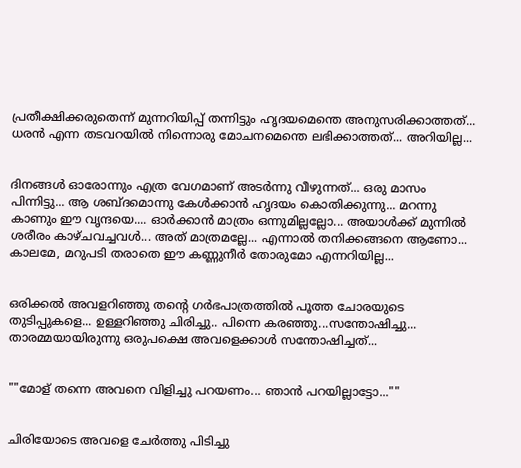പ്രതീക്ഷിക്കരുതെന്ന് മുന്നറിയിപ്പ് തന്നിട്ടും ഹൃദയമെന്തെ അനുസരിക്കാത്തത്... ധരൻ എന്ന തടവറയിൽ നിന്നൊരു മോചനമെന്തെ ലഭിക്കാത്തത്... അറിയില്ല...


ദിനങ്ങൾ ഓരോന്നും എത്ര വേഗമാണ് അടർന്നു വീഴുന്നത്... ഒരു മാസം പിന്നിട്ടു... ആ ശബ്ദമൊന്നു കേൾക്കാൻ ഹൃദയം കൊതിക്കുന്നു... മറന്നു കാണും ഈ വൃന്ദയെ.... ഓർക്കാൻ മാത്രം ഒന്നുമില്ലല്ലോ... അയാൾക്ക് മുന്നിൽ ശരീരം കാഴ്ചവച്ചവൾ... അത് മാത്രമല്ലേ... എന്നാൽ തനിക്കങ്ങനെ ആണോ... കാലമേ, മറുപടി തരാതെ ഈ കണ്ണുനീർ തോരുമോ എന്നറിയില്ല...


ഒരിക്കൽ അവളറിഞ്ഞു തന്റെ ഗർഭപാത്രത്തിൽ പൂത്ത ചോരയുടെ തുടിപ്പുകളെ... ഉള്ളറിഞ്ഞു ചിരിച്ചു.. പിന്നെ കരഞ്ഞു...സന്തോഷിച്ചു... താരമ്മയായിരുന്നു ഒരുപക്ഷെ അവളെക്കാൾ സന്തോഷിച്ചത്...


""മോള് തന്നെ അവനെ വിളിച്ചു പറയണം... ഞാൻ പറയില്ലാട്ടോ...""


ചിരിയോടെ അവളെ ചേർത്തു പിടിച്ചു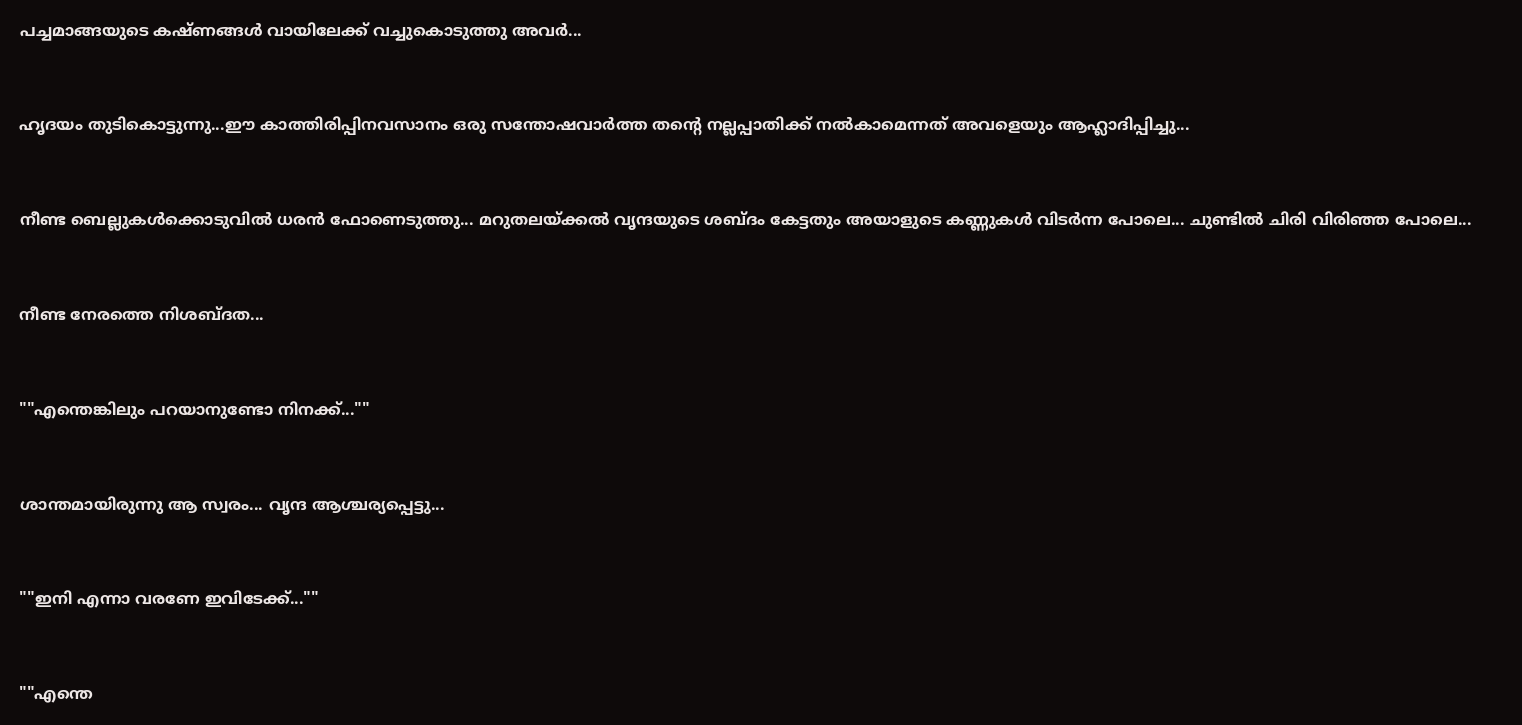പച്ചമാങ്ങയുടെ കഷ്ണങ്ങൾ വായിലേക്ക് വച്ചുകൊടുത്തു അവർ...


ഹൃദയം തുടികൊട്ടുന്നു...ഈ കാത്തിരിപ്പിനവസാനം ഒരു സന്തോഷവാർത്ത തന്റെ നല്ലപ്പാതിക്ക് നൽകാമെന്നത് അവളെയും ആഹ്ലാദിപ്പിച്ചു...


നീണ്ട ബെല്ലുകൾക്കൊടുവിൽ ധരൻ ഫോണെടുത്തു... മറുതലയ്ക്കൽ വൃന്ദയുടെ ശബ്ദം കേട്ടതും അയാളുടെ കണ്ണുകൾ വിടർന്ന പോലെ... ചുണ്ടിൽ ചിരി വിരിഞ്ഞ പോലെ...


നീണ്ട നേരത്തെ നിശബ്ദത...


""എന്തെങ്കിലും പറയാനുണ്ടോ നിനക്ക്...""


ശാന്തമായിരുന്നു ആ സ്വരം... വൃന്ദ ആശ്ചര്യപ്പെട്ടു...


""ഇനി എന്നാ വരണേ ഇവിടേക്ക്...""


""എന്തെ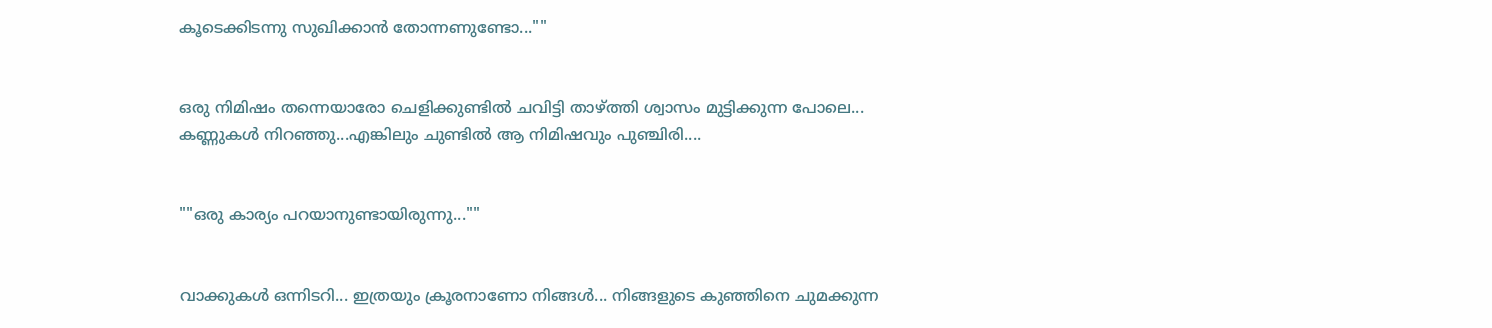കൂടെക്കിടന്നു സുഖിക്കാൻ തോന്നണുണ്ടോ...""


ഒരു നിമിഷം തന്നെയാരോ ചെളിക്കുണ്ടിൽ ചവിട്ടി താഴ്ത്തി ശ്വാസം മുട്ടിക്കുന്ന പോലെ... കണ്ണുകൾ നിറഞ്ഞു...എങ്കിലും ചുണ്ടിൽ ആ നിമിഷവും പുഞ്ചിരി....


""ഒരു കാര്യം പറയാനുണ്ടായിരുന്നു...""


വാക്കുകൾ ഒന്നിടറി... ഇത്രയും ക്രൂരനാണോ നിങ്ങൾ... നിങ്ങളുടെ കുഞ്ഞിനെ ചുമക്കുന്ന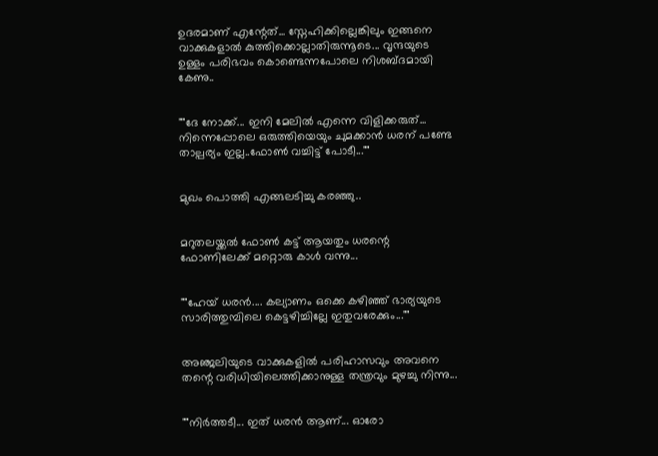ഉദരമാണ് എന്റേത്... സ്നേഹിക്കില്ലെങ്കിലും ഇങ്ങനെ വാക്കുകളാൽ കുത്തിക്കൊല്ലാതിരുന്നൂടെ... വൃന്ദയുടെ ഉള്ളം പരിഭവം കൊണ്ടെന്നപോലെ നിശബ്ദമായി കേണു..


""ദേ നോക്ക്... ഇനി മേലിൽ എന്നെ വിളിക്കരുത്... നിന്നെപ്പോലെ ഒരുത്തിയെയും ചുമക്കാൻ ധരന് പണ്ടേ താല്പര്യം ഇല്ല..ഫോൺ വച്ചിട്ട് പോടീ...""


മുഖം പൊത്തി എങ്ങലടിച്ചു കരഞ്ഞു..


മറുതലയ്ക്കൽ ഫോൺ കട്ട് ആയതും ധരന്റെ ഫോണിലേക്ക് മറ്റൊരു കാൾ വന്നു...


""ഹേയ് ധരൻ.... കല്യാണം ഒക്കെ കഴിഞ്ഞ് ഭാര്യയുടെ സാരിത്തുമ്പിലെ കെട്ടഴിച്ചില്ലേ ഇതുവരേക്കും...""


അഞ്ജലിയുടെ വാക്കുകളിൽ പരിഹാസവും അവനെ തന്റെ വരിധിയിലെത്തിക്കാനുള്ള തന്ത്രവും മുഴച്ചു നിന്നു...


""നിർത്തടീ... ഇത് ധരൻ ആണ്... ഓരോ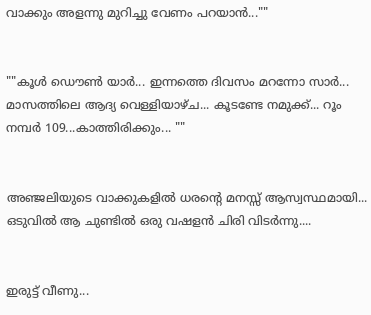വാക്കും അളന്നു മുറിച്ചു വേണം പറയാൻ...""


""കൂൾ ഡൌൺ യാർ... ഇന്നത്തെ ദിവസം മറന്നോ സാർ... മാസത്തിലെ ആദ്യ വെള്ളിയാഴ്ച... കൂടണ്ടേ നമുക്ക്... റൂം നമ്പർ 109...കാത്തിരിക്കും... ""


അഞ്ജലിയുടെ വാക്കുകളിൽ ധരന്റെ മനസ്സ് ആസ്വസ്ഥമായി... ഒടുവിൽ ആ ചുണ്ടിൽ ഒരു വഷളൻ ചിരി വിടർന്നു....


ഇരുട്ട് വീണു...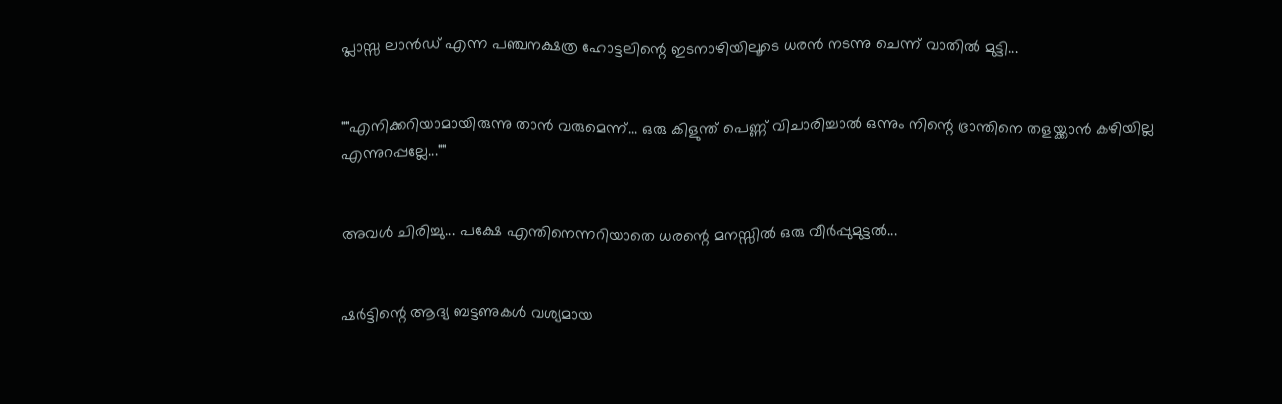പ്ലാസ്സ ലാൻഡ് എന്ന പഞ്ചനക്ഷത്ര ഹോട്ടലിന്റെ ഇടനാഴിയിലൂടെ ധരൻ നടന്നു ചെന്ന് വാതിൽ മുട്ടി...


""എനിക്കറിയാമായിരുന്നു താൻ വരുമെന്ന്... ഒരു കിളുന്ത് പെണ്ണ് വിചാരിച്ചാൽ ഒന്നും നിന്റെ ഭ്രാന്തിനെ തളയ്ക്കാൻ കഴിയില്ല എന്നുറപ്പല്ലേ...""


അവൾ ചിരിച്ചു... പക്ഷേ എന്തിനെന്നറിയാതെ ധരന്റെ മനസ്സിൽ ഒരു വീർപ്പുമുട്ടൽ...


ഷർട്ടിന്റെ ആദ്യ ബട്ടണുകൾ വശ്യമായ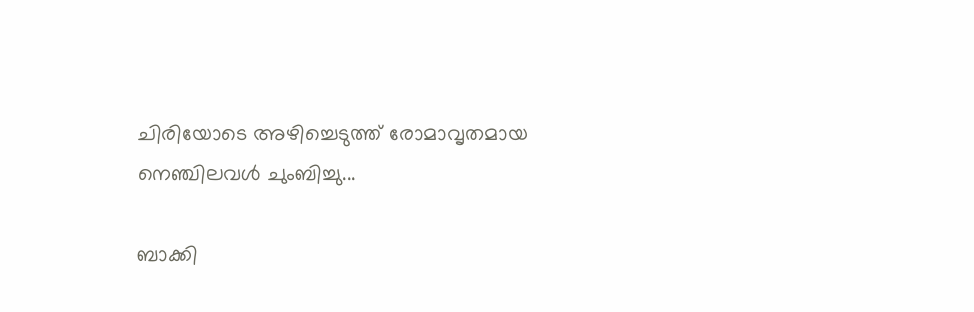ചിരിയോടെ അഴിച്ചെടുത്ത് രോമാവൃതമായ  നെഞ്ചിലവൾ ചുംബിച്ചു...

ബാക്കി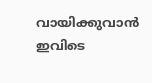വായിക്കുവാൻ ഇവിടെ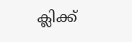ക്ലിക്ക്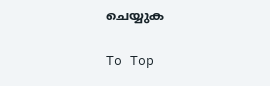ചെയ്യുക


To Top